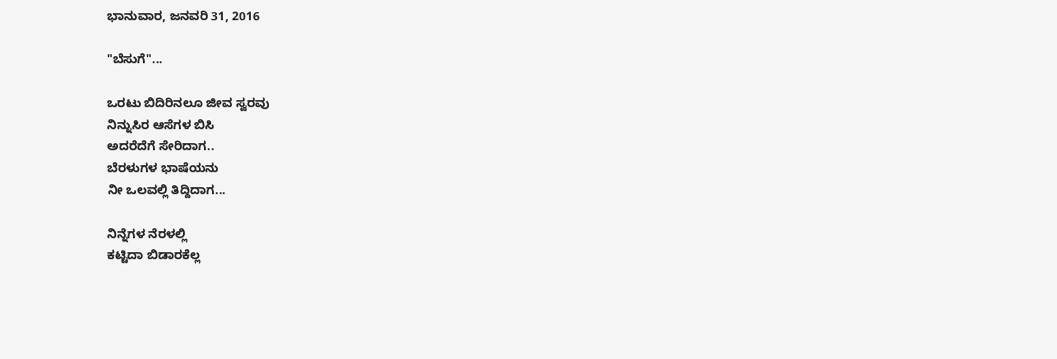ಭಾನುವಾರ, ಜನವರಿ 31, 2016

"ಬೆಸುಗೆ"...

ಒರಟು ಬಿದಿರಿನಲೂ ಜೀವ ಸ್ವರವು
ನಿನ್ನುಸಿರ ಆಸೆಗಳ ಬಿಸಿ
ಅದರೆದೆಗೆ ಸೇರಿದಾಗ..
ಬೆರಳುಗಳ ಭಾಷೆಯನು
ನೀ ಒಲವಲ್ಲಿ ತಿದ್ದಿದಾಗ...

ನಿನ್ನೆಗಳ ನೆರಳಲ್ಲಿ
ಕಟ್ಟಿದಾ ಬಿಡಾರಕೆಲ್ಲ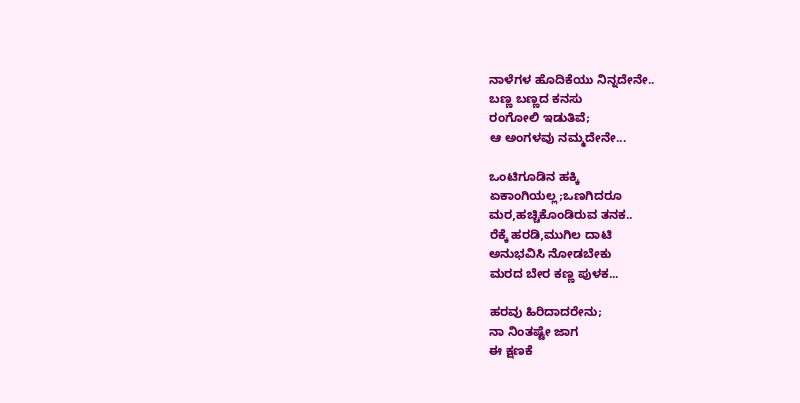ನಾಳೆಗಳ ಹೊದಿಕೆಯು ನಿನ್ನದೇನೇ..
ಬಣ್ಣ ಬಣ್ಣದ ಕನಸು
ರಂಗೋಲಿ ಇಡುತಿವೆ;
ಆ ಅಂಗಳವು ನಮ್ಮದೇನೇ...

ಒಂಟಿಗೂಡಿನ ಹಕ್ಕಿ
ಏಕಾಂಗಿಯಲ್ಲ;ಒಣಗಿದರೂ
ಮರ,ಹಚ್ಚಿಕೊಂಡಿರುವ ತನಕ..
ರೆಕ್ಕೆ ಹರಡಿ,ಮುಗಿಲ ದಾಟಿ
ಅನುಭವಿಸಿ ನೋಡಬೇಕು
ಮರದ ಬೇರ ಕಣ್ಣ ಪುಳಕ...

ಹರವು ಹಿರಿದಾದರೇನು;
ನಾ ನಿಂತಷ್ಟೇ ಜಾಗ
ಈ ಕ್ಷಣಕೆ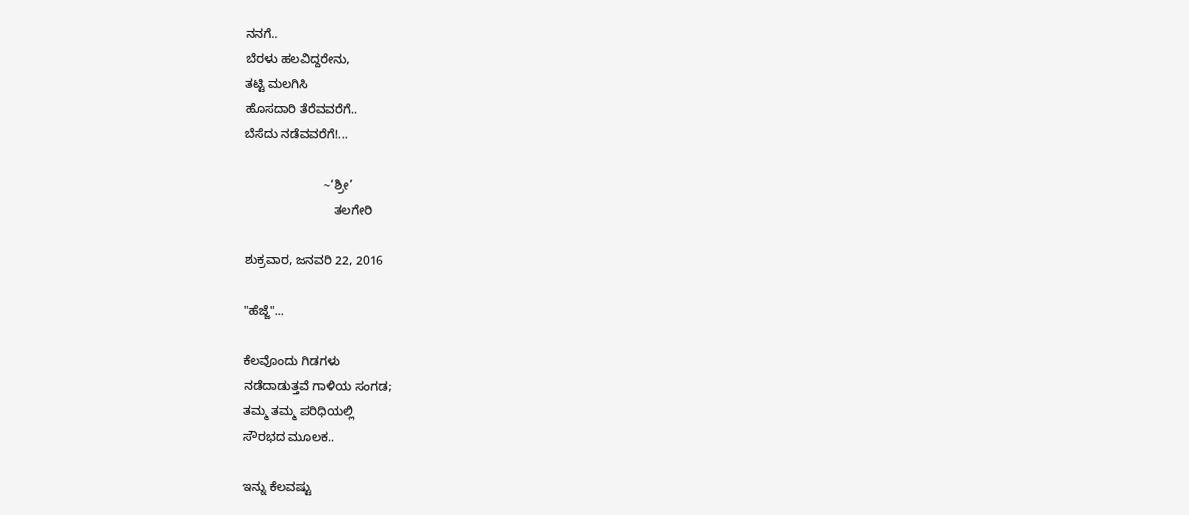ನನಗೆ..
ಬೆರಳು ಹಲವಿದ್ದರೇನು,
ತಟ್ಟಿ ಮಲಗಿಸಿ
ಹೊಸದಾರಿ ತೆರೆವವರೆಗೆ..
ಬೆಸೆದು ನಡೆವವರೆಗೆ!...

                       ~‘ಶ್ರೀ’
                          ತಲಗೇರಿ

ಶುಕ್ರವಾರ, ಜನವರಿ 22, 2016

"ಹೆಜ್ಜೆ"...

ಕೆಲವೊಂದು ಗಿಡಗಳು
ನಡೆದಾಡುತ್ತವೆ ಗಾಳಿಯ ಸಂಗಡ;
ತಮ್ಮ ತಮ್ಮ ಪರಿಧಿಯಲ್ಲಿ
ಸೌರಭದ ಮೂಲಕ..

ಇನ್ನು ಕೆಲವಷ್ಟು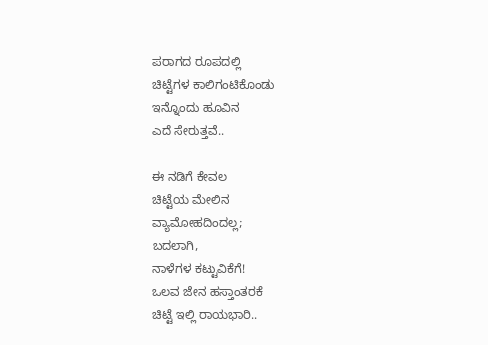ಪರಾಗದ ರೂಪದಲ್ಲಿ
ಚಿಟ್ಟೆಗಳ ಕಾಲಿಗಂಟಿಕೊಂಡು
ಇನ್ನೊಂದು ಹೂವಿನ
ಎದೆ ಸೇರುತ್ತವೆ..

ಈ ನಡಿಗೆ ಕೇವಲ
ಚಿಟ್ಟೆಯ ಮೇಲಿನ
ವ್ಯಾಮೋಹದಿಂದಲ್ಲ;
ಬದಲಾಗಿ,
ನಾಳೆಗಳ ಕಟ್ಟುವಿಕೆಗೆ!
ಒಲವ ಜೇನ ಹಸ್ತಾಂತರಕೆ
ಚಿಟ್ಟೆ ಇಲ್ಲಿ ರಾಯಭಾರಿ..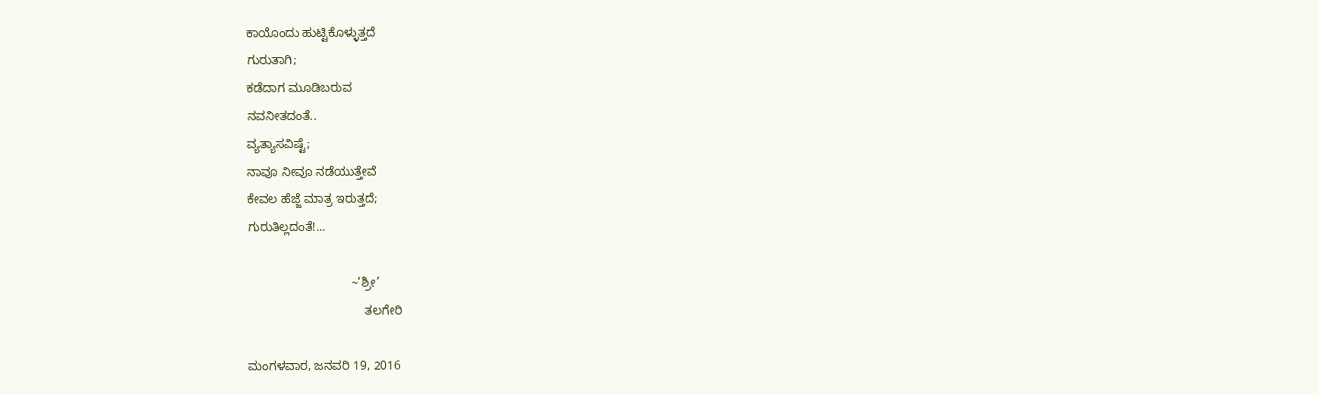ಕಾಯೊಂದು ಹುಟ್ಟಿಕೊಳ್ಳುತ್ತದೆ
ಗುರುತಾಗಿ;
ಕಡೆದಾಗ ಮೂಡಿಬರುವ
ನವನೀತದಂತೆ..
ವ್ಯತ್ಯಾಸವಿಷ್ಟೆ;
ನಾವೂ ನೀವೂ ನಡೆಯುತ್ತೇವೆ
ಕೇವಲ ಹೆಜ್ಜೆ ಮಾತ್ರ ಇರುತ್ತದೆ;
ಗುರುತಿಲ್ಲದಂತೆ!...

                              ~‘ಶ್ರೀ’
                                  ತಲಗೇರಿ

ಮಂಗಳವಾರ, ಜನವರಿ 19, 2016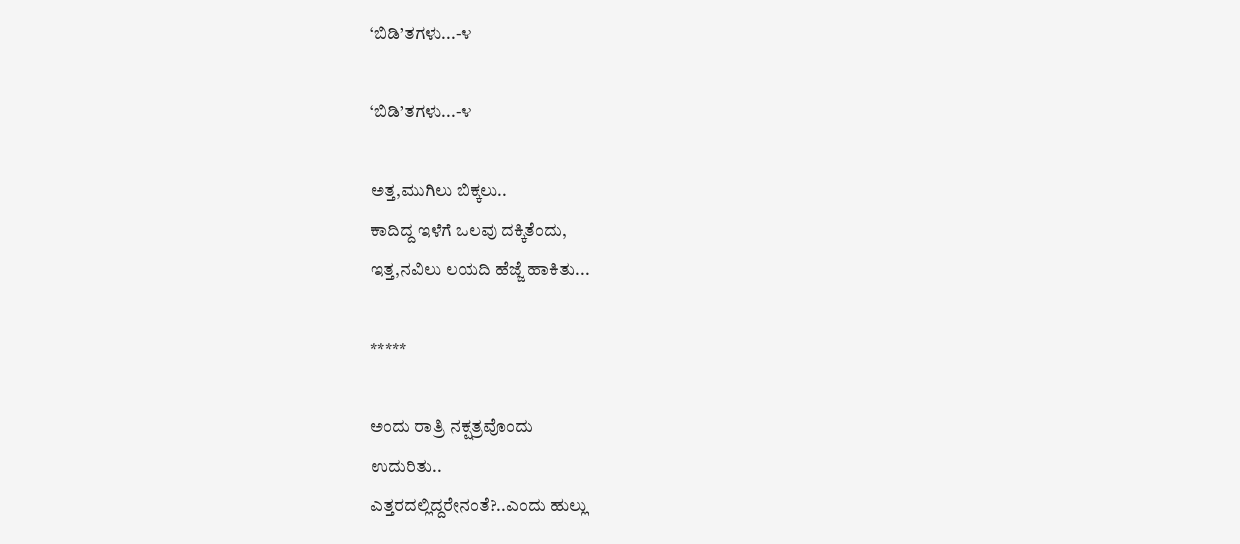‘ಬಿಡಿ’ತಗಳು...-೪

‘ಬಿಡಿ’ತಗಳು...-೪

ಅತ್ತ,ಮುಗಿಲು ಬಿಕ್ಕಲು..
ಕಾದಿದ್ದ ಇಳೆಗೆ ಒಲವು ದಕ್ಕಿತೆಂದು,
ಇತ್ತ,ನವಿಲು ಲಯದಿ ಹೆಜ್ಜೆ ಹಾಕಿತು...

*****

ಅಂದು ರಾತ್ರಿ ನಕ್ಷತ್ರವೊಂದು
ಉದುರಿತು..
ಎತ್ತರದಲ್ಲಿದ್ದರೇನಂತೆ?..ಎಂದು ಹುಲ್ಲು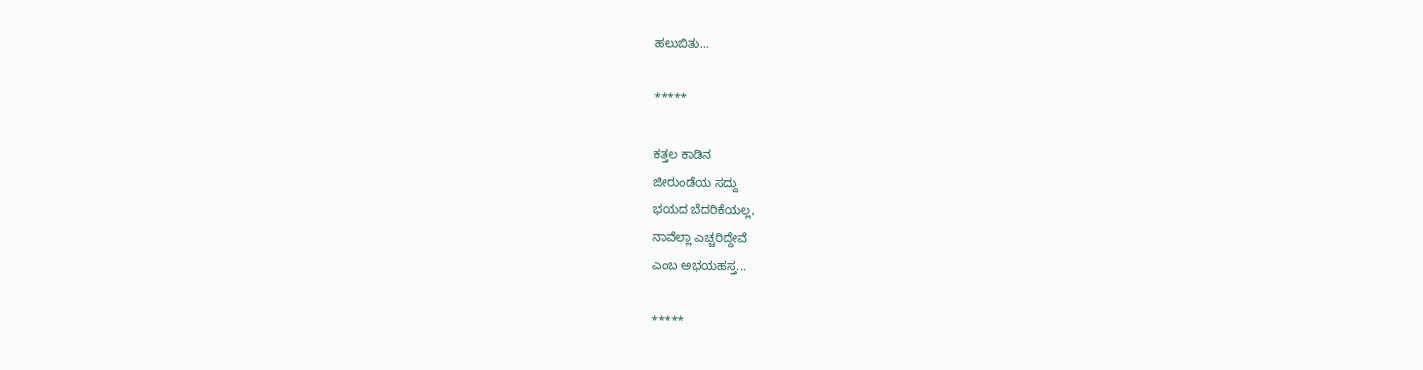ಹಲುಬಿತು...

*****

ಕತ್ತಲ ಕಾಡಿನ
ಜೀರುಂಡೆಯ ಸದ್ದು
ಭಯದ ಬೆದರಿಕೆಯಲ್ಲ,
ನಾವೆಲ್ಲಾ ಎಚ್ಚರಿದ್ದೇವೆ
ಎಂಬ ಅಭಯಹಸ್ತ...

*****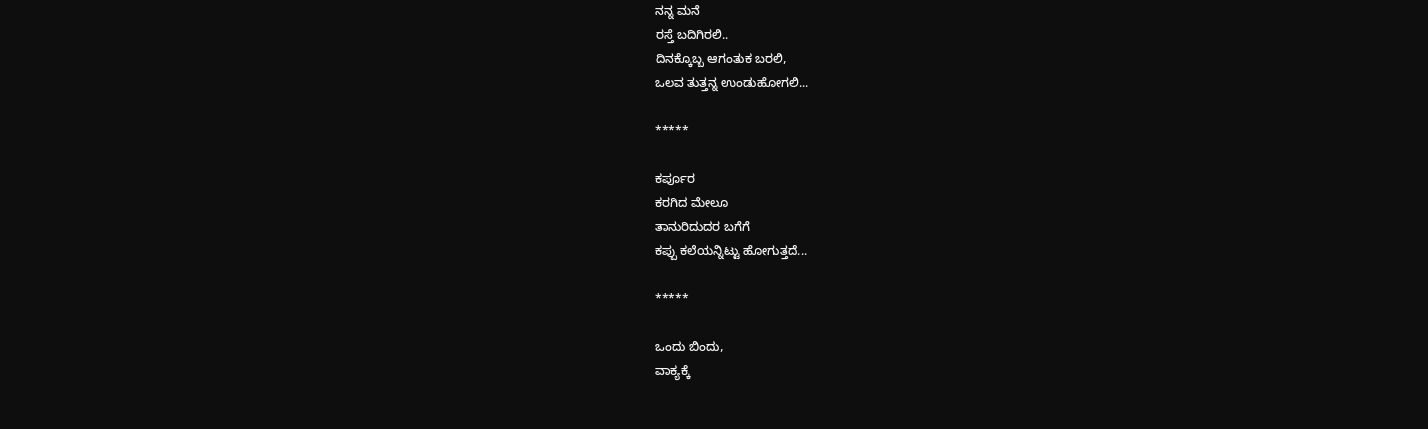ನನ್ನ ಮನೆ
ರಸ್ತೆ ಬದಿಗಿರಲಿ..
ದಿನಕ್ಕೊಬ್ಬ ಆಗಂತುಕ ಬರಲಿ,
ಒಲವ ತುತ್ತನ್ನ ಉಂಡುಹೋಗಲಿ...

*****

ಕರ್ಪೂರ
ಕರಗಿದ ಮೇಲೂ
ತಾನುರಿದುದರ ಬಗೆಗೆ
ಕಪ್ಪು ಕಲೆಯನ್ನಿಟ್ಟು ಹೋಗುತ್ತದೆ...

*****

ಒಂದು ಬಿಂದು,
ವಾಕ್ಯಕ್ಕೆ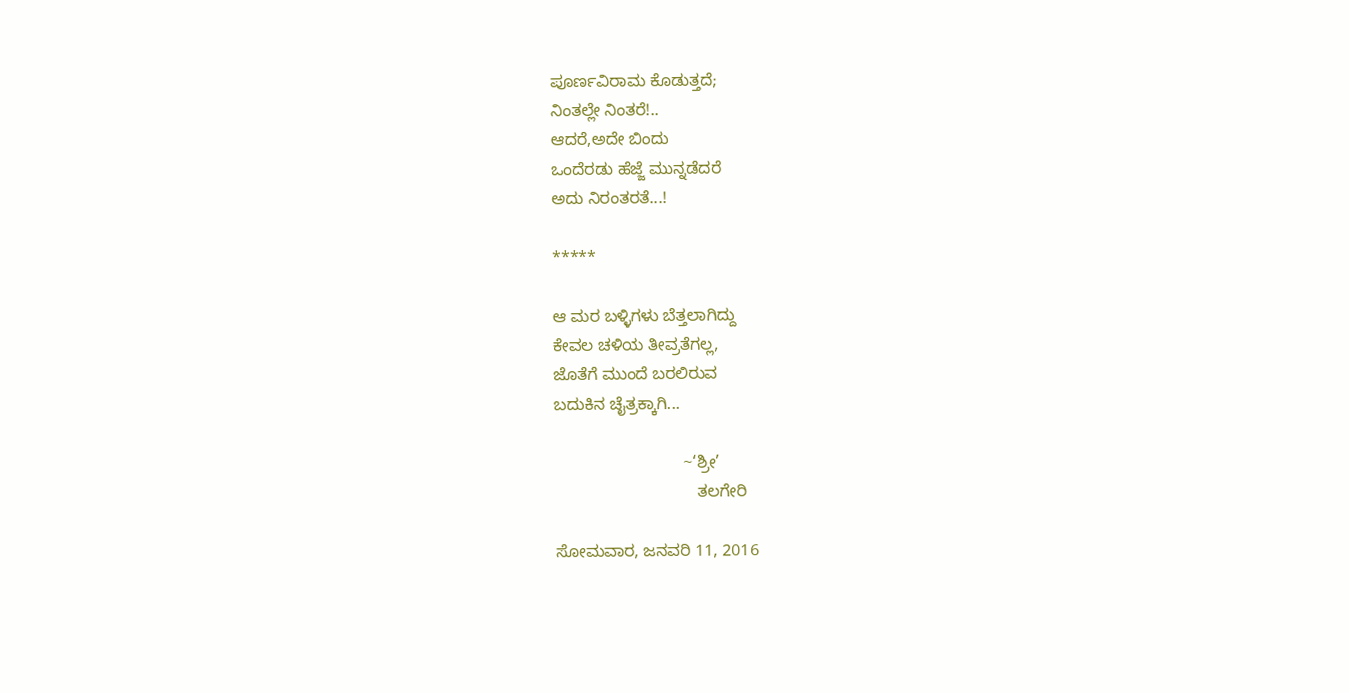ಪೂರ್ಣವಿರಾಮ ಕೊಡುತ್ತದೆ;
ನಿಂತಲ್ಲೇ ನಿಂತರೆ!..
ಆದರೆ,ಅದೇ ಬಿಂದು
ಒಂದೆರಡು ಹೆಜ್ಜೆ ಮುನ್ನಡೆದರೆ
ಅದು ನಿರಂತರತೆ...!

*****

ಆ ಮರ ಬಳ್ಳಿಗಳು ಬೆತ್ತಲಾಗಿದ್ದು
ಕೇವಲ ಚಳಿಯ ತೀವ್ರತೆಗಲ್ಲ,
ಜೊತೆಗೆ ಮುಂದೆ ಬರಲಿರುವ
ಬದುಕಿನ ಚೈತ್ರಕ್ಕಾಗಿ...

                            ~‘ಶ್ರೀ’
                               ತಲಗೇರಿ

ಸೋಮವಾರ, ಜನವರಿ 11, 2016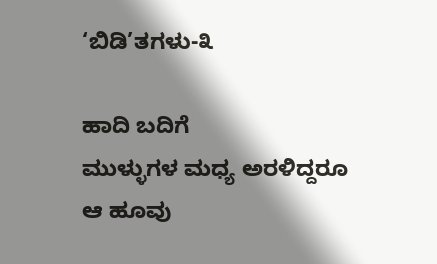‘ಬಿಡಿ’ತಗಳು-೩

ಹಾದಿ ಬದಿಗೆ
ಮುಳ್ಳುಗಳ ಮಧ್ಯ ಅರಳಿದ್ದರೂ
ಆ ಹೂವು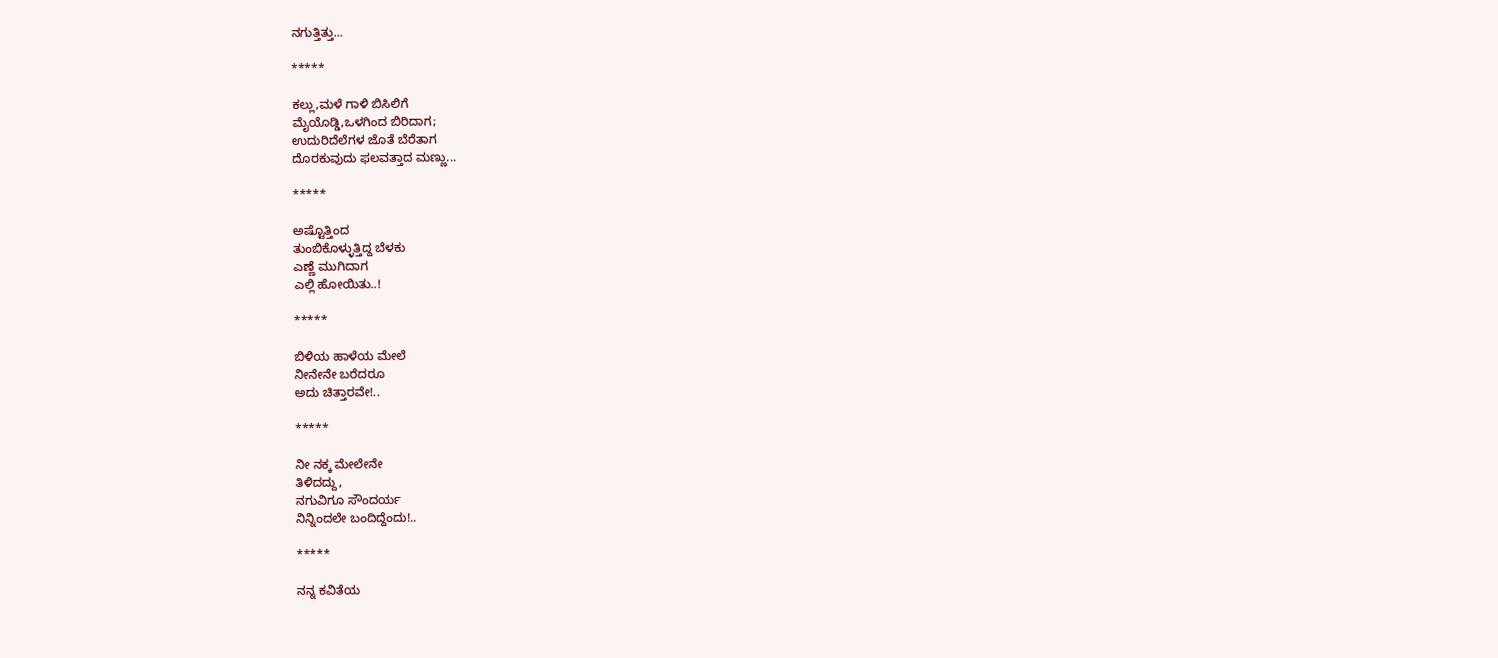ನಗುತ್ತಿತ್ತು...

*****

ಕಲ್ಲು,ಮಳೆ ಗಾಳಿ ಬಿಸಿಲಿಗೆ
ಮೈಯೊಡ್ಡಿ,ಒಳಗಿಂದ ಬಿರಿದಾಗ;
ಉದುರಿದೆಲೆಗಳ ಜೊತೆ ಬೆರೆತಾಗ
ದೊರಕುವುದು ಫಲವತ್ತಾದ ಮಣ್ಣು...

*****

ಅಷ್ಟೊತ್ತಿಂದ
ತುಂಬಿಕೊಳ್ಳುತ್ತಿದ್ದ ಬೆಳಕು
ಎಣ್ಣೆ ಮುಗಿದಾಗ
ಎಲ್ಲಿ ಹೋಯಿತು..!

*****

ಬಿಳಿಯ ಹಾಳೆಯ ಮೇಲೆ
ನೀನೇನೇ ಬರೆದರೂ
ಅದು ಚಿತ್ತಾರವೇ!..

*****

ನೀ ನಕ್ಕ ಮೇಲೇನೇ
ತಿಳಿದದ್ದು,
ನಗುವಿಗೂ ಸೌಂದರ್ಯ
ನಿನ್ನಿಂದಲೇ ಬಂದಿದ್ದೆಂದು!..

*****

ನನ್ನ ಕವಿತೆಯ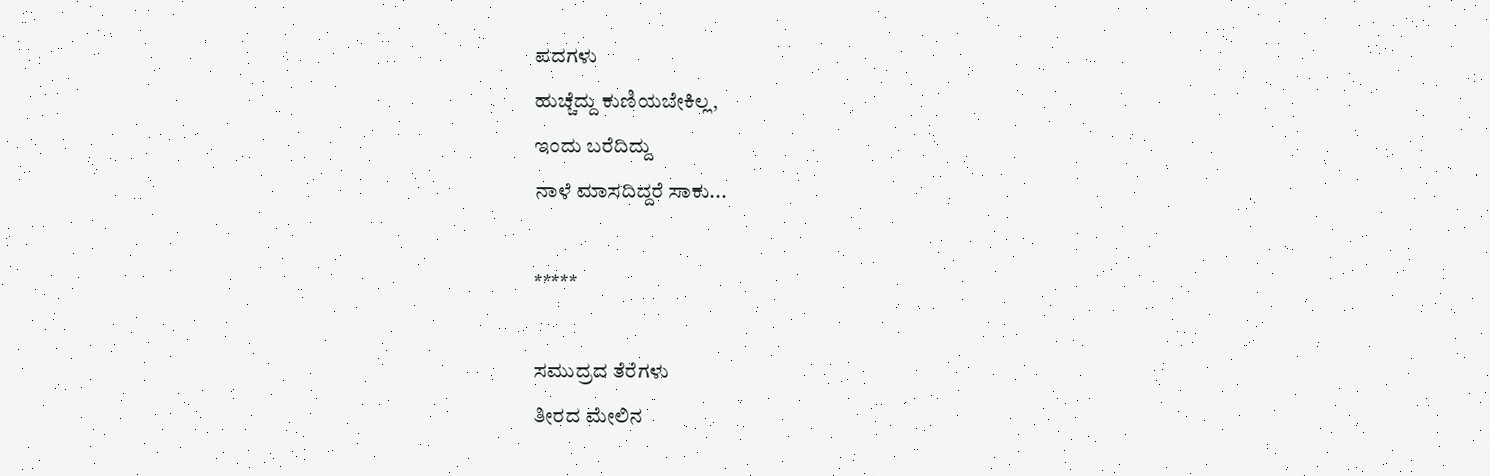ಪದಗಳು
ಹುಚ್ಚೆದ್ದು ಕುಣಿಯಬೇಕಿಲ್ಲ,
ಇಂದು ಬರೆದಿದ್ದು
ನಾಳೆ ಮಾಸದಿದ್ದರೆ ಸಾಕು...

*****

ಸಮುದ್ರದ ತೆರೆಗಳು
ತೀರದ ಮೇಲಿನ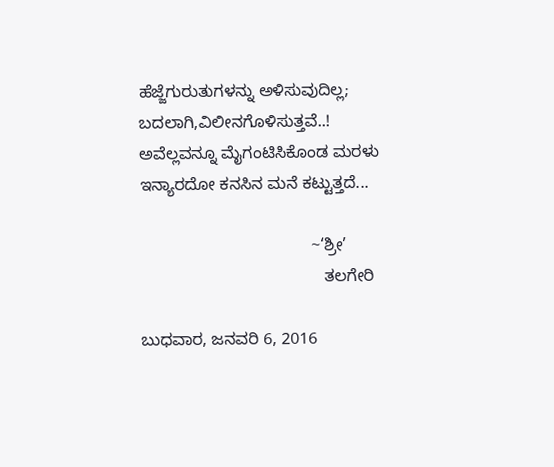ಹೆಜ್ಜೆಗುರುತುಗಳನ್ನು ಅಳಿಸುವುದಿಲ್ಲ;
ಬದಲಾಗಿ,ವಿಲೀನಗೊಳಿಸುತ್ತವೆ..!
ಅವೆಲ್ಲವನ್ನೂ ಮೈಗಂಟಿಸಿಕೊಂಡ ಮರಳು
ಇನ್ಯಾರದೋ ಕನಸಿನ ಮನೆ ಕಟ್ಟುತ್ತದೆ...

                                     ~‘ಶ್ರೀ’
                                        ತಲಗೇರಿ

ಬುಧವಾರ, ಜನವರಿ 6, 2016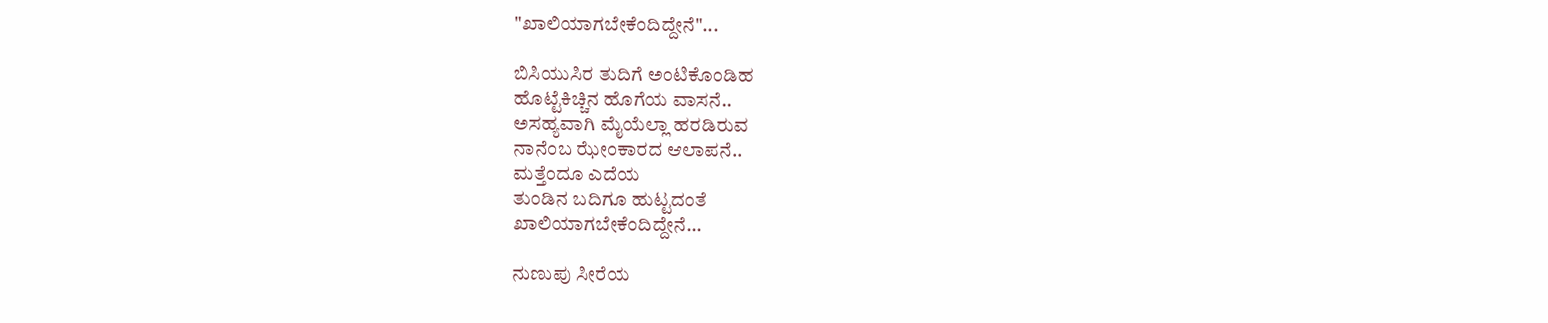"ಖಾಲಿಯಾಗಬೇಕೆಂದಿದ್ದೇನೆ"...

ಬಿಸಿಯುಸಿರ ತುದಿಗೆ ಅಂಟಿಕೊಂಡಿಹ
ಹೊಟ್ಟೆಕಿಚ್ಚಿನ ಹೊಗೆಯ ವಾಸನೆ..
ಅಸಹ್ಯವಾಗಿ ಮೈಯೆಲ್ಲಾ ಹರಡಿರುವ
ನಾನೆಂಬ ಝೇಂಕಾರದ ಆಲಾಪನೆ..
ಮತ್ತೆಂದೂ ಎದೆಯ
ತುಂಡಿನ ಬದಿಗೂ ಹುಟ್ಟದಂತೆ
ಖಾಲಿಯಾಗಬೇಕೆಂದಿದ್ದೇನೆ...

ನುಣುಪು ಸೀರೆಯ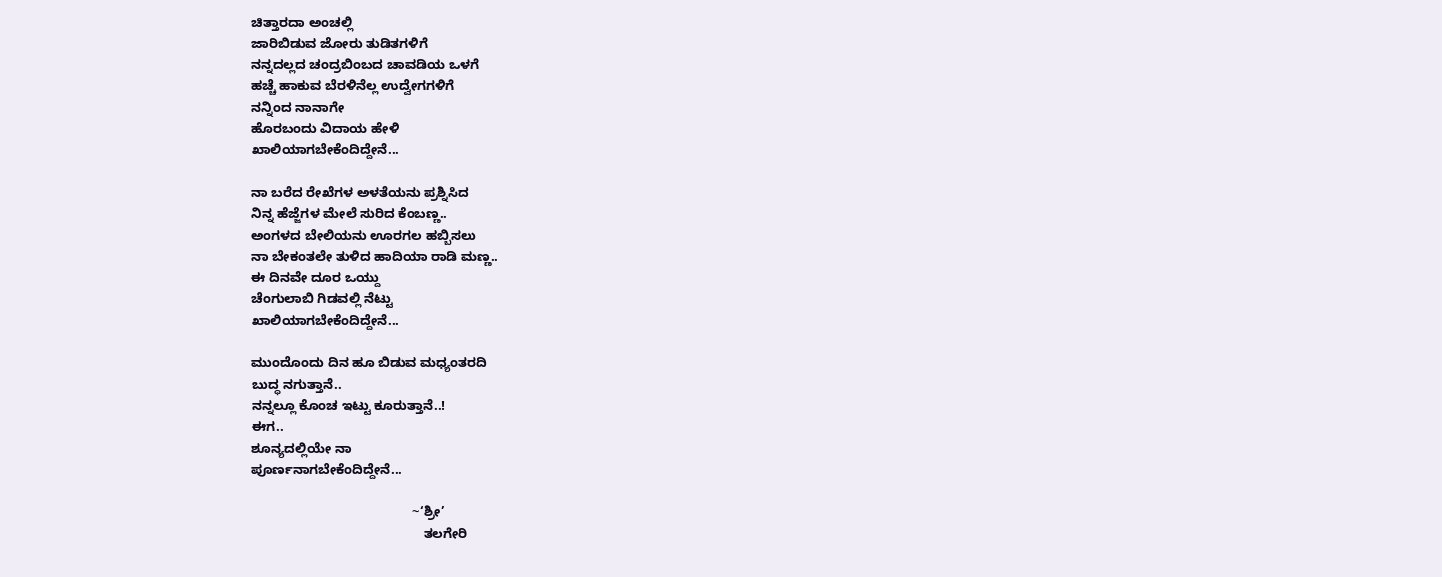ಚಿತ್ತಾರದಾ ಅಂಚಲ್ಲಿ
ಜಾರಿಬಿಡುವ ಜೋರು ತುಡಿತಗಳಿಗೆ
ನನ್ನದಲ್ಲದ ಚಂದ್ರಬಿಂಬದ ಚಾವಡಿಯ ಒಳಗೆ
ಹಚ್ಚೆ ಹಾಕುವ ಬೆರಳಿನೆಲ್ಲ ಉದ್ವೇಗಗಳಿಗೆ
ನನ್ನಿಂದ ನಾನಾಗೇ
ಹೊರಬಂದು ವಿದಾಯ ಹೇಳಿ
ಖಾಲಿಯಾಗಬೇಕೆಂದಿದ್ದೇನೆ...

ನಾ ಬರೆದ ರೇಖೆಗಳ ಅಳತೆಯನು ಪ್ರಶ್ನಿಸಿದ
ನಿನ್ನ ಹೆಜ್ಜೆಗಳ ಮೇಲೆ ಸುರಿದ ಕೆಂಬಣ್ಣ..
ಅಂಗಳದ ಬೇಲಿಯನು ಊರಗಲ ಹಬ್ಬಿಸಲು
ನಾ ಬೇಕಂತಲೇ ತುಳಿದ ಹಾದಿಯಾ ರಾಡಿ ಮಣ್ಣ..
ಈ ದಿನವೇ ದೂರ ಒಯ್ದು
ಚೆಂಗುಲಾಬಿ ಗಿಡವಲ್ಲಿ ನೆಟ್ಟು
ಖಾಲಿಯಾಗಬೇಕೆಂದಿದ್ದೇನೆ...

ಮುಂದೊಂದು ದಿನ ಹೂ ಬಿಡುವ ಮಧ್ಯಂತರದಿ
ಬುದ್ಧ ನಗುತ್ತಾನೆ..
ನನ್ನಲ್ಲೂ ಕೊಂಚ ಇಟ್ಟು ಕೂರುತ್ತಾನೆ..!
ಈಗ..
ಶೂನ್ಯದಲ್ಲಿಯೇ ನಾ
ಪೂರ್ಣನಾಗಬೇಕೆಂದಿದ್ದೇನೆ...

                                           ~‘ಶ್ರೀ’
                                              ತಲಗೇರಿ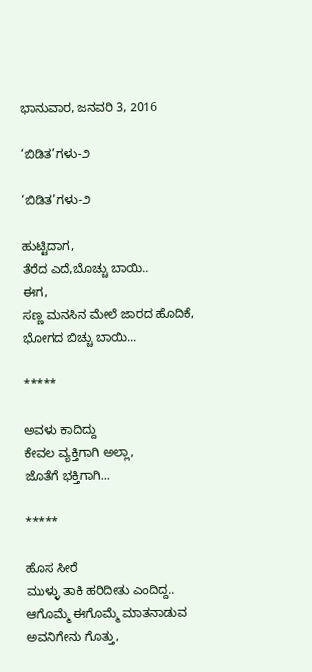ಭಾನುವಾರ, ಜನವರಿ 3, 2016

‘ಬಿಡಿತ’ಗಳು-೨

‘ಬಿಡಿತ’ಗಳು-೨

ಹುಟ್ಟಿದಾಗ,
ತೆರೆದ ಎದೆ,ಬೊಚ್ಚು ಬಾಯಿ..
ಈಗ,
ಸಣ್ಣ ಮನಸಿನ ಮೇಲೆ ಜಾರದ ಹೊದಿಕೆ,
ಭೋಗದ ಬಿಚ್ಚು ಬಾಯಿ...

*****

ಅವಳು ಕಾದಿದ್ದು
ಕೇವಲ ವ್ಯಕ್ತಿಗಾಗಿ ಅಲ್ಲಾ,
ಜೊತೆಗೆ ಭಕ್ತಿಗಾಗಿ...

*****

ಹೊಸ ಸೀರೆ
ಮುಳ್ಳು ತಾಕಿ ಹರಿದೀತು ಎಂದಿದ್ದ..
ಆಗೊಮ್ಮೆ ಈಗೊಮ್ಮೆ ಮಾತನಾಡುವ
ಅವನಿಗೇನು ಗೊತ್ತು,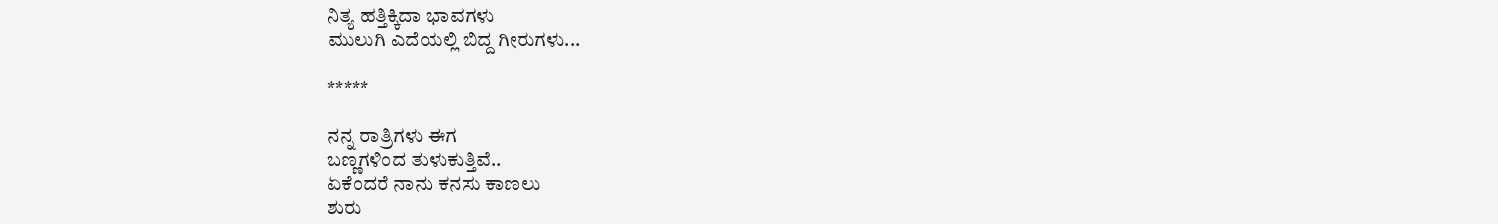ನಿತ್ಯ ಹತ್ತಿಕ್ಕಿದಾ ಭಾವಗಳು
ಮುಲುಗಿ ಎದೆಯಲ್ಲಿ ಬಿದ್ದ ಗೀರುಗಳು...

*****

ನನ್ನ ರಾತ್ರಿಗಳು ಈಗ
ಬಣ್ಣಗಳಿಂದ ತುಳುಕುತ್ತಿವೆ..
ಏಕೆಂದರೆ ನಾನು ಕನಸು ಕಾಣಲು
ಶುರು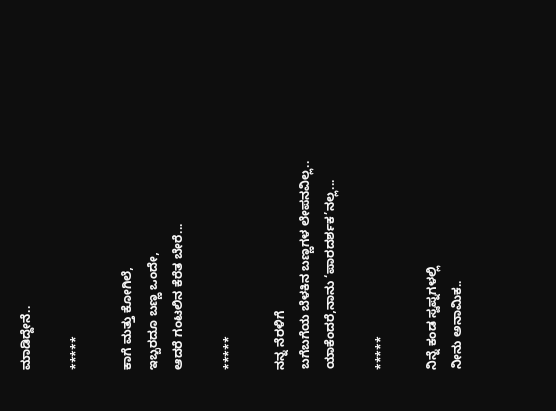ಮಾಡಿದ್ದೇನೆ..

*****

ಕಾಗೆ ಮತ್ತು ಕೋಗಿಲೆ,
ಇಬ್ಬರದೂ ಬಣ್ಣ ಒಂದೇ,
ಆದರೆ ಗಂಟಲಿನ ಕೆರೆತ ಬೇರೆ...

*****

ನನ್ನ ನೆರಳಿಗೆ
ಬಗೆಬಗೆಯ ಬೆಳಕಿನ ಬಣ್ಣಗಳ ಲೇಪನವಿಲ್ಲ..
ಯಾಕೆಂದರೆ,ನಾನು ‘ಪಾರದರ್ಶಕ’ನಲ್ಲ...

*****

ನಿನ್ನೆ ಕಂಡ ಸ್ವಪ್ನಗಳಲ್ಲಿ
ನೀನು ಅನಾಮಿಕ..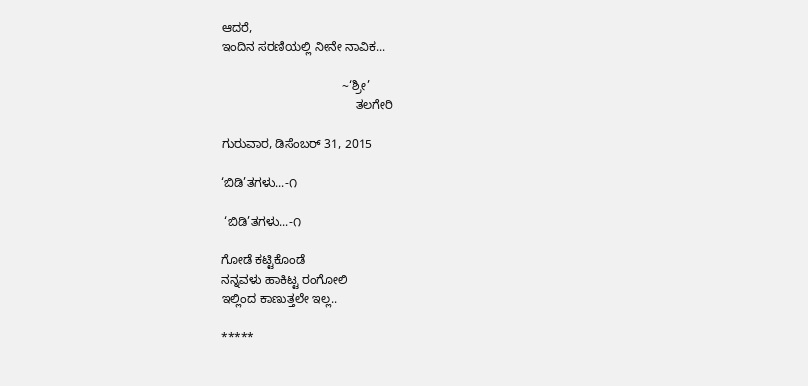ಆದರೆ,
ಇಂದಿನ ಸರಣಿಯಲ್ಲಿ ನೀನೇ ನಾವಿಕ...

                                   ~‘ಶ್ರೀ’
                                       ತಲಗೇರಿ

ಗುರುವಾರ, ಡಿಸೆಂಬರ್ 31, 2015

‘ಬಿಡಿ’ತಗಳು...-೧

 ‘ಬಿಡಿ’ತಗಳು...-೧

ಗೋಡೆ ಕಟ್ಟಿಕೊಂಡೆ
ನನ್ನವಳು ಹಾಕಿಟ್ಟ ರಂಗೋಲಿ
ಇಲ್ಲಿಂದ ಕಾಣುತ್ತಲೇ ಇಲ್ಲ..

*****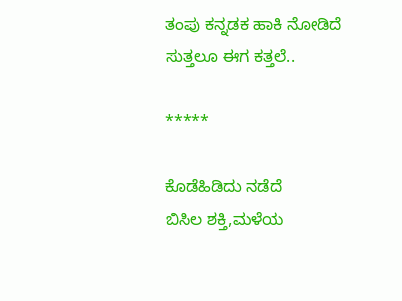ತಂಪು ಕನ್ನಡಕ ಹಾಕಿ ನೋಡಿದೆ
ಸುತ್ತಲೂ ಈಗ ಕತ್ತಲೆ..

*****

ಕೊಡೆಹಿಡಿದು ನಡೆದೆ
ಬಿಸಿಲ ಶಕ್ತಿ,ಮಳೆಯ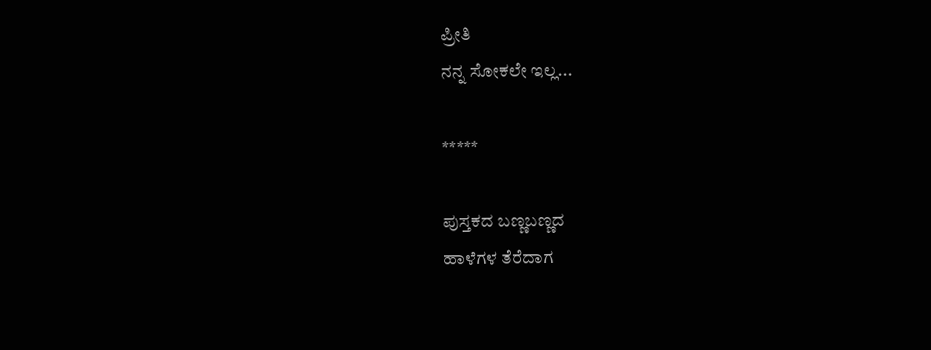ಪ್ರೀತಿ
ನನ್ನ ಸೋಕಲೇ ಇಲ್ಲ...

*****

ಪುಸ್ತಕದ ಬಣ್ಣಬಣ್ಣದ
ಹಾಳೆಗಳ ತೆರೆದಾಗ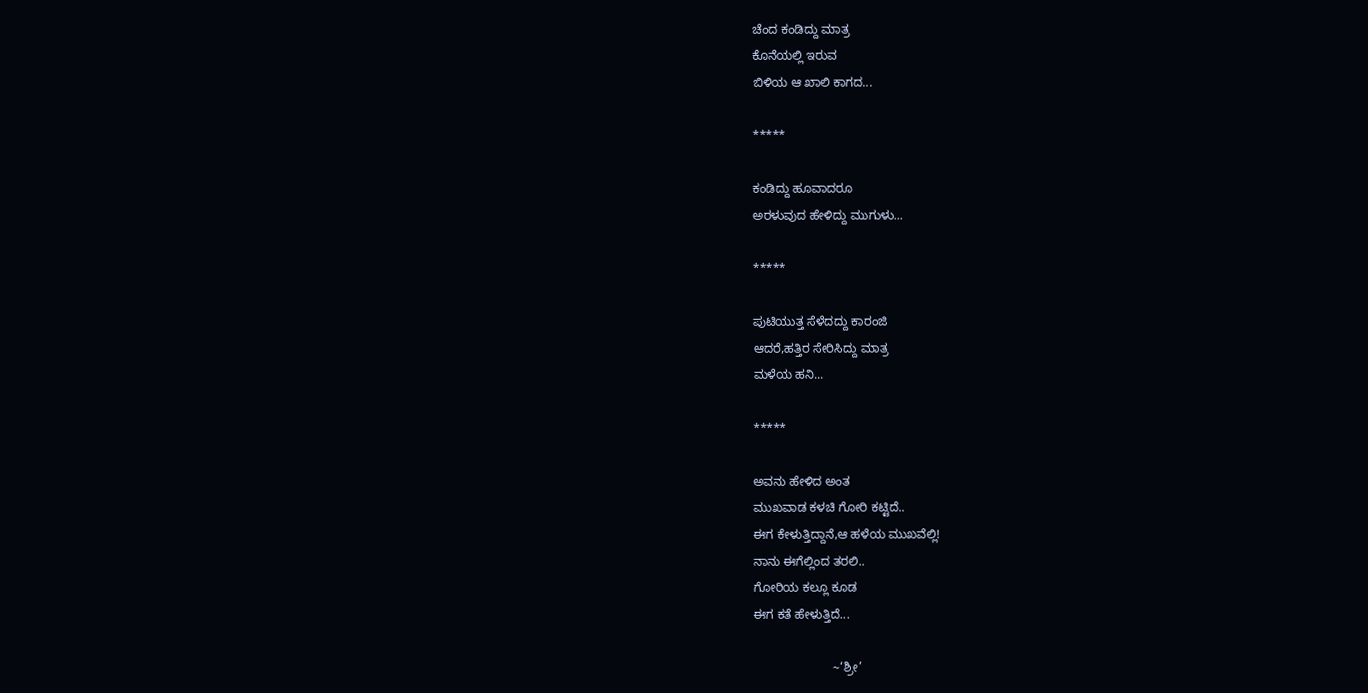ಚೆಂದ ಕಂಡಿದ್ದು ಮಾತ್ರ
ಕೊನೆಯಲ್ಲಿ ಇರುವ
ಬಿಳಿಯ ಆ ಖಾಲಿ ಕಾಗದ...

*****

ಕಂಡಿದ್ದು ಹೂವಾದರೂ
ಅರಳುವುದ ಹೇಳಿದ್ದು ಮುಗುಳು...

*****

ಪುಟಿಯುತ್ತ ಸೆಳೆದದ್ದು ಕಾರಂಜಿ
ಆದರೆ,ಹತ್ತಿರ ಸೇರಿಸಿದ್ದು ಮಾತ್ರ
ಮಳೆಯ ಹನಿ...

*****

ಅವನು ಹೇಳಿದ ಅಂತ
ಮುಖವಾಡ ಕಳಚಿ ಗೋರಿ ಕಟ್ಟಿದೆ..
ಈಗ ಕೇಳುತ್ತಿದ್ದಾನೆ,ಆ ಹಳೆಯ ಮುಖವೆಲ್ಲಿ!
ನಾನು ಈಗೆಲ್ಲಿಂದ ತರಲಿ..
ಗೋರಿಯ ಕಲ್ಲೂ ಕೂಡ
ಈಗ ಕತೆ ಹೇಳುತ್ತಿದೆ...

                       ~‘ಶ್ರೀ’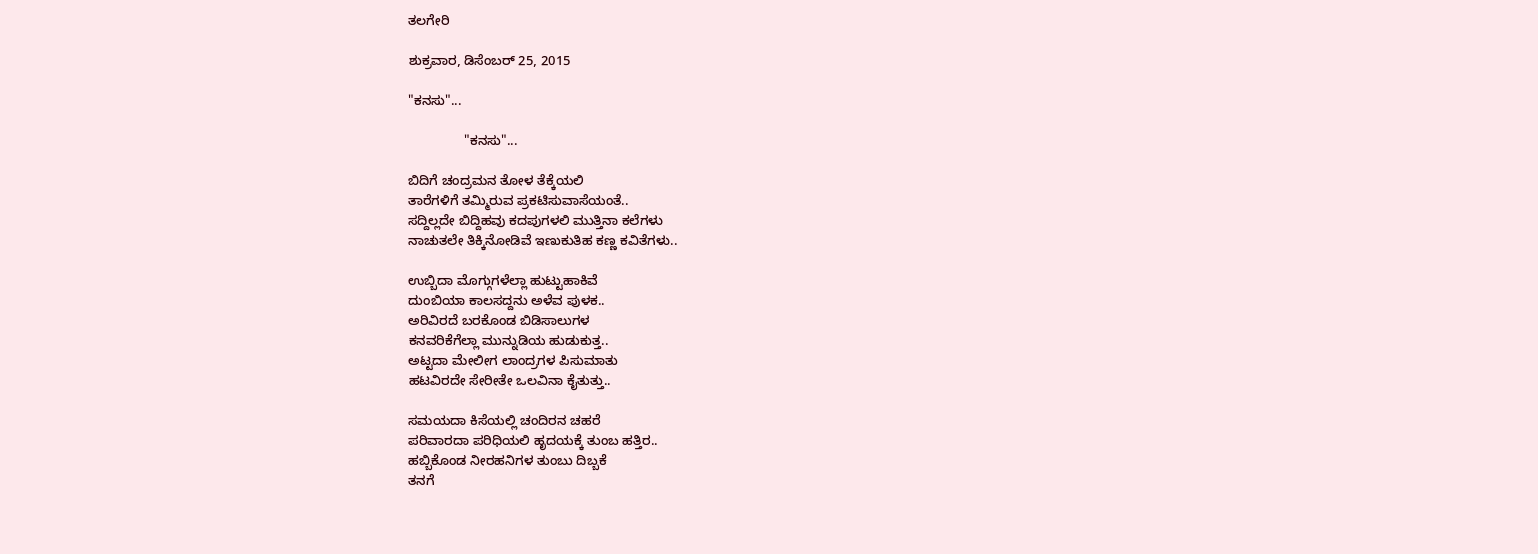ತಲಗೇರಿ

ಶುಕ್ರವಾರ, ಡಿಸೆಂಬರ್ 25, 2015

"ಕನಸು"...

               "ಕನಸು"...

ಬಿದಿಗೆ ಚಂದ್ರಮನ ತೋಳ ತೆಕ್ಕೆಯಲಿ
ತಾರೆಗಳಿಗೆ ತಮ್ಮಿರುವ ಪ್ರಕಟಿಸುವಾಸೆಯಂತೆ..
ಸದ್ದಿಲ್ಲದೇ ಬಿದ್ದಿಹವು ಕದಪುಗಳಲಿ ಮುತ್ತಿನಾ ಕಲೆಗಳು
ನಾಚುತಲೇ ತಿಕ್ಕಿನೋಡಿವೆ ಇಣುಕುತಿಹ ಕಣ್ಣ ಕವಿತೆಗಳು..

ಉಬ್ಬಿದಾ ಮೊಗ್ಗುಗಳೆಲ್ಲಾ ಹುಟ್ಟುಹಾಕಿವೆ
ದುಂಬಿಯಾ ಕಾಲಸದ್ದನು ಅಳೆವ ಪುಳಕ..
ಅರಿವಿರದೆ ಬರಕೊಂಡ ಬಿಡಿಸಾಲುಗಳ
ಕನವರಿಕೆಗೆಲ್ಲಾ ಮುನ್ನುಡಿಯ ಹುಡುಕುತ್ತ..
ಅಟ್ಟದಾ ಮೇಲೀಗ ಲಾಂದ್ರಗಳ ಪಿಸುಮಾತು
ಹಟವಿರದೇ ಸೇರೀತೇ ಒಲವಿನಾ ಕೈತುತ್ತು..

ಸಮಯದಾ ಕಿಸೆಯಲ್ಲಿ ಚಂದಿರನ ಚಹರೆ
ಪರಿವಾರದಾ ಪರಿಧಿಯಲಿ ಹೃದಯಕ್ಕೆ ತುಂಬ ಹತ್ತಿರ..
ಹಬ್ಬಿಕೊಂಡ ನೀರಹನಿಗಳ ತುಂಬು ದಿಬ್ಬಕೆ
ತನಗೆ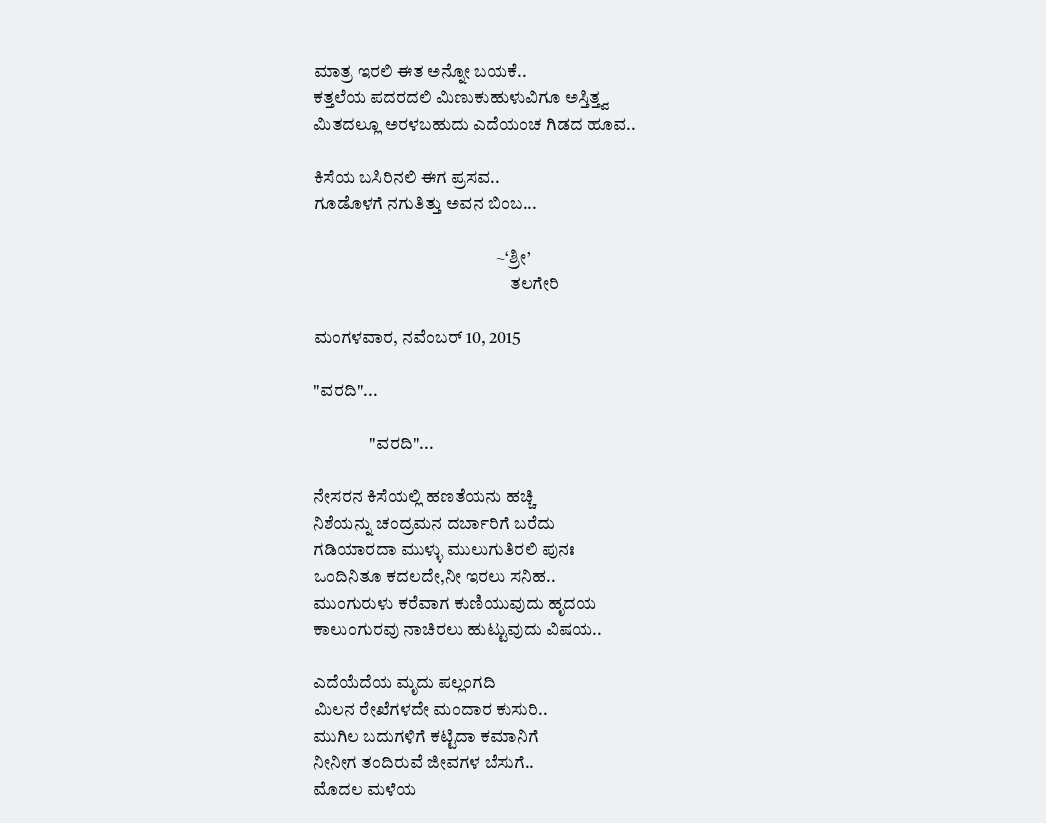ಮಾತ್ರ ಇರಲಿ ಈತ ಅನ್ನೋ ಬಯಕೆ..
ಕತ್ತಲೆಯ ಪದರದಲಿ ಮಿಣುಕುಹುಳುವಿಗೂ ಅಸ್ತಿತ್ತ್ವ
ಮಿತದಲ್ಲೂ ಅರಳಬಹುದು ಎದೆಯಂಚ ಗಿಡದ ಹೂವ..

ಕಿಸೆಯ ಬಸಿರಿನಲಿ ಈಗ ಪ್ರಸವ..
ಗೂಡೊಳಗೆ ನಗುತಿತ್ತು ಅವನ ಬಿಂಬ...

                                                    ~‘ಶ್ರೀ’
                                                        ತಲಗೇರಿ

ಮಂಗಳವಾರ, ನವೆಂಬರ್ 10, 2015

"ವರದಿ"...

                "ವರದಿ"...

ನೇಸರನ ಕಿಸೆಯಲ್ಲಿ ಹಣತೆಯನು ಹಚ್ಚಿ
ನಿಶೆಯನ್ನು ಚಂದ್ರಮನ ದರ್ಬಾರಿಗೆ ಬರೆದು
ಗಡಿಯಾರದಾ ಮುಳ್ಳು ಮುಲುಗುತಿರಲಿ ಪುನಃ
ಒಂದಿನಿತೂ ಕದಲದೇ,ನೀ ಇರಲು ಸನಿಹ..
ಮುಂಗುರುಳು ಕರೆವಾಗ ಕುಣಿಯುವುದು ಹೃದಯ
ಕಾಲುಂಗುರವು ನಾಚಿರಲು ಹುಟ್ಟುವುದು ವಿಷಯ..

ಎದೆಯೆದೆಯ ಮೃದು ಪಲ್ಲಂಗದಿ
ಮಿಲನ ರೇಖೆಗಳದೇ ಮಂದಾರ ಕುಸುರಿ..
ಮುಗಿಲ ಬದುಗಳಿಗೆ ಕಟ್ಟಿದಾ ಕಮಾನಿಗೆ
ನೀನೀಗ ತಂದಿರುವೆ ಜೀವಗಳ ಬೆಸುಗೆ..
ಮೊದಲ ಮಳೆಯ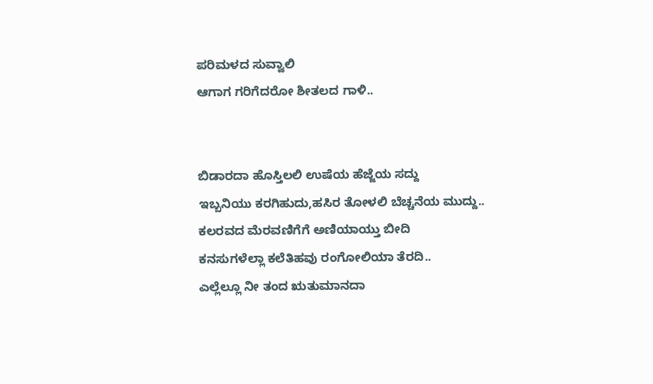ಪರಿಮಳದ ಸುವ್ವಾಲಿ
ಆಗಾಗ ಗರಿಗೆದರೋ ಶೀತಲದ ಗಾಳಿ..


ಬಿಡಾರದಾ ಹೊಸ್ತಿಲಲಿ ಉಷೆಯ ಹೆಜ್ಜೆಯ ಸದ್ದು
ಇಬ್ಬನಿಯು ಕರಗಿಹುದು,ಹಸಿರ ತೋಳಲಿ ಬೆಚ್ಚನೆಯ ಮುದ್ದು..
ಕಲರವದ ಮೆರವಣಿಗೆಗೆ ಅಣಿಯಾಯ್ತು ಬೀದಿ
ಕನಸುಗಳೆಲ್ಲಾ ಕಲೆತಿಹವು ರಂಗೋಲಿಯಾ ತೆರದಿ..
ಎಲ್ಲೆಲ್ಲೂ ನೀ ತಂದ ಋತುಮಾನದಾ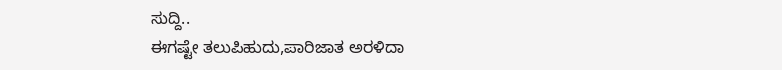ಸುದ್ದಿ..
ಈಗಷ್ಟೇ ತಲುಪಿಹುದು,ಪಾರಿಜಾತ ಅರಳಿದಾ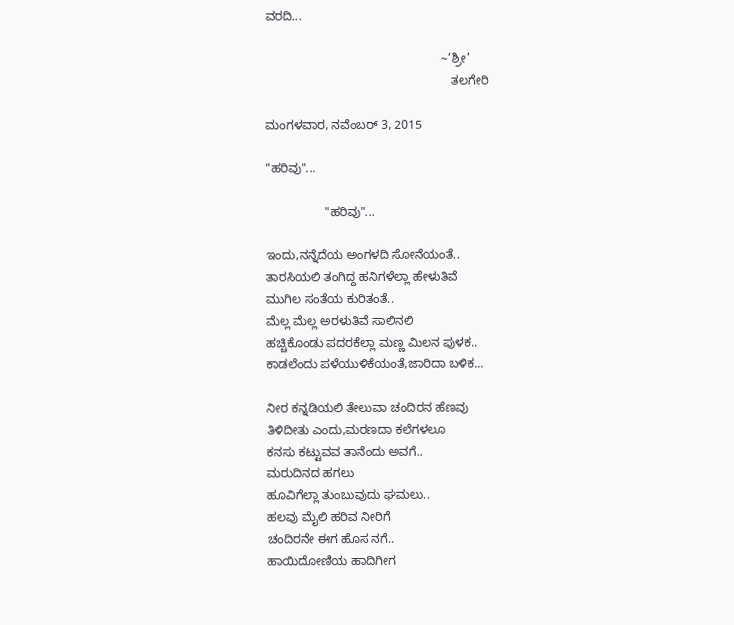ವರದಿ...

                                                   ~‘ಶ್ರೀ’
                                                      ತಲಗೇರಿ

ಮಂಗಳವಾರ, ನವೆಂಬರ್ 3, 2015

"ಹರಿವು"...

                 "ಹರಿವು"...

ಇಂದು,ನನ್ನೆದೆಯ ಅಂಗಳದಿ ಸೋನೆಯಂತೆ..
ತಾರಸಿಯಲಿ ತಂಗಿದ್ದ ಹನಿಗಳೆಲ್ಲಾ ಹೇಳುತಿವೆ
ಮುಗಿಲ ಸಂತೆಯ ಕುರಿತಂತೆ..
ಮೆಲ್ಲ ಮೆಲ್ಲ ಅರಳುತಿವೆ ಸಾಲಿನಲಿ
ಹಚ್ಚಿಕೊಂಡು ಪದರಕೆಲ್ಲಾ ಮಣ್ಣ ಮಿಲನ ಪುಳಕ..
ಕಾಡಲೆಂದು ಪಳೆಯುಳಿಕೆಯಂತೆ,ಜಾರಿದಾ ಬಳಿಕ...

ನೀರ ಕನ್ನಡಿಯಲಿ ತೇಲುವಾ ಚಂದಿರನ ಹೆಣವು
ತಿಳಿದೀತು ಎಂದು,ಮರಣದಾ ಕಲೆಗಳಲೂ
ಕನಸು ಕಟ್ಟುವವ ತಾನೆಂದು ಅವಗೆ..
ಮರುದಿನದ ಹಗಲು
ಹೂವಿಗೆಲ್ಲಾ ತುಂಬುವುದು ಘಮಲು..
ಹಲವು ಮೈಲಿ ಹರಿವ ನೀರಿಗೆ
ಚಂದಿರನೇ ಈಗ ಹೊಸ ನಗೆ..
ಹಾಯಿದೋಣಿಯ ಹಾದಿಗೀಗ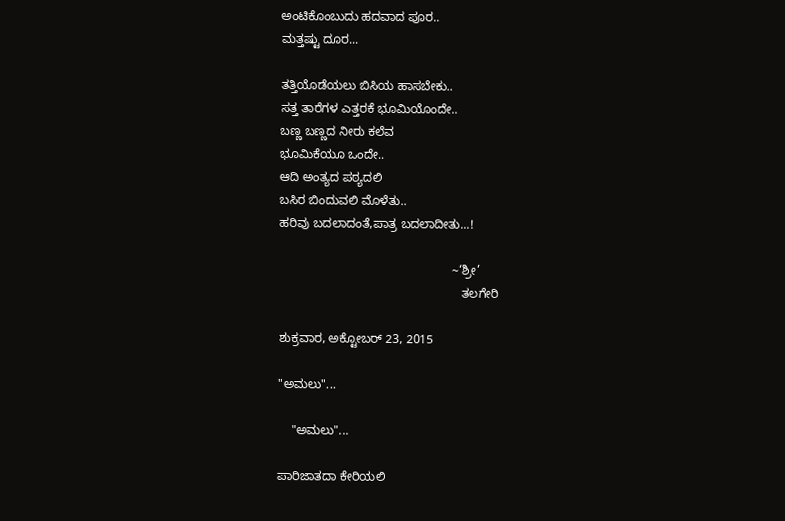ಅಂಟಿಕೊಂಬುದು ಹದವಾದ ಪೂರ..
ಮತ್ತಷ್ಟು ದೂರ...

ತತ್ತಿಯೊಡೆಯಲು ಬಿಸಿಯ ಹಾಸಬೇಕು..
ಸತ್ತ ತಾರೆಗಳ ಎತ್ತರಕೆ ಭೂಮಿಯೊಂದೇ..
ಬಣ್ಣ ಬಣ್ಣದ ನೀರು ಕಲೆವ
ಭೂಮಿಕೆಯೂ ಒಂದೇ..
ಆದಿ ಅಂತ್ಯದ ಪಠ್ಯದಲಿ
ಬಸಿರ ಬಿಂದುವಲಿ ಮೊಳೆತು..
ಹರಿವು ಬದಲಾದಂತೆ,ಪಾತ್ರ ಬದಲಾದೀತು...!

                                                  ~‘ಶ್ರೀ’
                                                     ತಲಗೇರಿ

ಶುಕ್ರವಾರ, ಅಕ್ಟೋಬರ್ 23, 2015

"ಅಮಲು"...

    "ಅಮಲು"...

ಪಾರಿಜಾತದಾ ಕೇರಿಯಲಿ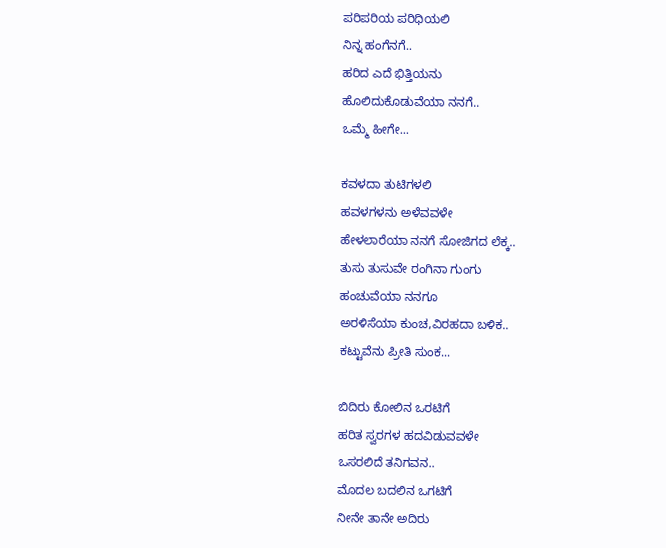ಪರಿಪರಿಯ ಪರಿಧಿಯಲಿ
ನಿನ್ನ ಹಂಗೆನಗೆ..
ಹರಿದ ಎದೆ ಭಿತ್ತಿಯನು
ಹೊಲಿದುಕೊಡುವೆಯಾ ನನಗೆ..
ಒಮ್ಮೆ ಹೀಗೇ...

ಕವಳದಾ ತುಟಿಗಳಲಿ
ಹವಳಗಳನು ಅಳೆವವಳೇ
ಹೇಳಲಾರೆಯಾ ನನಗೆ ಸೋಜಿಗದ ಲೆಕ್ಕ..
ತುಸು ತುಸುವೇ ರಂಗಿನಾ ಗುಂಗು
ಹಂಚುವೆಯಾ ನನಗೂ
ಅರಳಿಸೆಯಾ ಕುಂಚ,ವಿರಹದಾ ಬಳಿಕ..
ಕಟ್ಟುವೆನು ಪ್ರೀತಿ ಸುಂಕ...

ಬಿದಿರು ಕೋಲಿನ ಒರಟಿಗೆ
ಹರಿತ ಸ್ವರಗಳ ಹದವಿಡುವವಳೇ
ಒಸರಲಿದೆ ತನಿಗವನ..
ಮೊದಲ ಬದಲಿನ ಒಗಟಿಗೆ
ನೀನೇ ತಾನೇ ಅದಿರು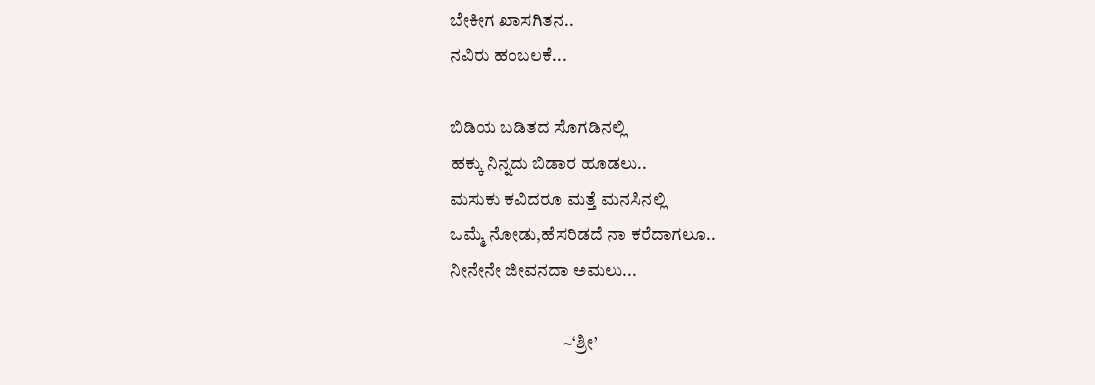ಬೇಕೀಗ ಖಾಸಗಿತನ..
ನವಿರು ಹಂಬಲಕೆ...

ಬಿಡಿಯ ಬಡಿತದ ಸೊಗಡಿನಲ್ಲಿ
ಹಕ್ಕು ನಿನ್ನದು ಬಿಡಾರ ಹೂಡಲು..
ಮಸುಕು ಕವಿದರೂ ಮತ್ತೆ ಮನಸಿನಲ್ಲಿ
ಒಮ್ಮೆ ನೋಡು,ಹೆಸರಿಡದೆ ನಾ ಕರೆದಾಗಲೂ..
ನೀನೇನೇ ಜೀವನದಾ ಅಮಲು...

                                ~‘ಶ್ರೀ’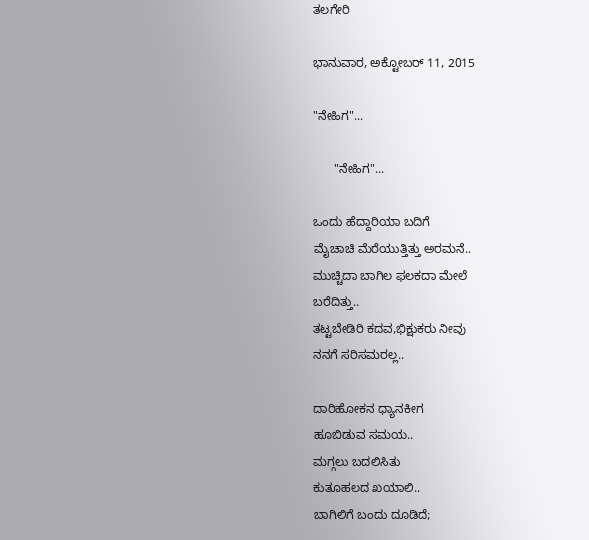ತಲಗೇರಿ

ಭಾನುವಾರ, ಅಕ್ಟೋಬರ್ 11, 2015

"ನೇಹಿಗ"...

      "ನೇಹಿಗ"...

ಒಂದು ಹೆದ್ದಾರಿಯಾ ಬದಿಗೆ
ಮೈಚಾಚಿ ಮೆರೆಯುತ್ತಿತ್ತು ಅರಮನೆ..
ಮುಚ್ಚಿದಾ ಬಾಗಿಲ ಫಲಕದಾ ಮೇಲೆ
ಬರೆದಿತ್ತು..
ತಟ್ಟಬೇಡಿರಿ ಕದವ,ಭಿಕ್ಷುಕರು ನೀವು
ನನಗೆ ಸರಿಸಮರಲ್ಲ..

ದಾರಿಹೋಕನ ಧ್ಯಾನಕೀಗ
ಹೂಬಿಡುವ ಸಮಯ..
ಮಗ್ಗಲು ಬದಲಿಸಿತು
ಕುತೂಹಲದ ಖಯಾಲಿ..
ಬಾಗಿಲಿಗೆ ಬಂದು ದೂಡಿದೆ;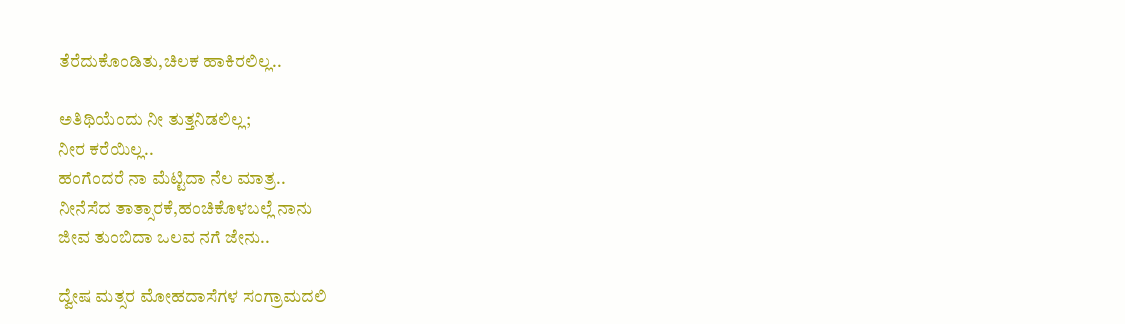ತೆರೆದುಕೊಂಡಿತು,ಚಿಲಕ ಹಾಕಿರಲಿಲ್ಲ..

ಅತಿಥಿಯೆಂದು ನೀ ತುತ್ತನಿಡಲಿಲ್ಲ;
ನೀರ ಕರೆಯಿಲ್ಲ..
ಹಂಗೆಂದರೆ ನಾ ಮೆಟ್ಟಿದಾ ನೆಲ ಮಾತ್ರ..
ನೀನೆಸೆದ ತಾತ್ಸಾರಕೆ,ಹಂಚಿಕೊಳಬಲ್ಲೆ ನಾನು
ಜೀವ ತುಂಬಿದಾ ಒಲವ ನಗೆ ಜೇನು..

ದ್ವೇಷ ಮತ್ಸರ ಮೋಹದಾಸೆಗಳ ಸಂಗ್ರಾಮದಲಿ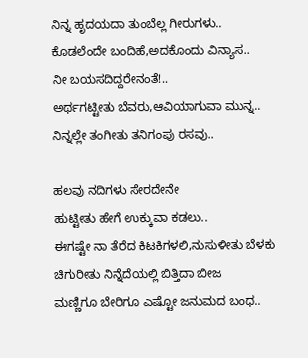ನಿನ್ನ ಹೃದಯದಾ ತುಂಬೆಲ್ಲ ಗೀರುಗಳು..
ಕೊಡಲೆಂದೇ ಬಂದಿಹೆ,ಅದಕೊಂದು ವಿನ್ಯಾಸ..
ನೀ ಬಯಸದಿದ್ದರೇನಂತೆ!..
ಅರ್ಥಗಟ್ಟೀತು ಬೆವರು,ಆವಿಯಾಗುವಾ ಮುನ್ನ..
ನಿನ್ನಲ್ಲೇ ತಂಗೀತು ತನಿಗಂಪು ರಸವು..

ಹಲವು ನದಿಗಳು ಸೇರದೇನೇ
ಹುಟ್ಟೀತು ಹೇಗೆ ಉಕ್ಕುವಾ ಕಡಲು..
ಈಗಷ್ಟೇ ನಾ ತೆರೆದ ಕಿಟಕಿಗಳಲಿ,ನುಸುಳೀತು ಬೆಳಕು
ಚಿಗುರೀತು ನಿನ್ನೆದೆಯಲ್ಲಿ ಬಿತ್ತಿದಾ ಬೀಜ
ಮಣ್ಣಿಗೂ ಬೇರಿಗೂ ಎಷ್ಟೋ ಜನುಮದ ಬಂಧ..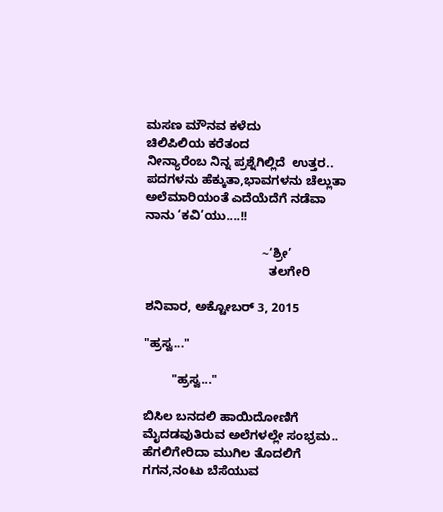ಮಸಣ ಮೌನವ ಕಳೆದು
ಚಿಲಿಪಿಲಿಯ ಕರೆತಂದ
ನೀನ್ಯಾರೆಂಬ ನಿನ್ನ ಪ್ರಶ್ನೆಗಿಲ್ಲಿದೆ  ಉತ್ತರ..
ಪದಗಳನು ಹೆಕ್ಕುತಾ,ಭಾವಗಳನು ಚೆಲ್ಲುತಾ
ಅಲೆಮಾರಿಯಂತೆ ಎದೆಯೆದೆಗೆ ನಡೆವಾ
ನಾನು ‘ಕವಿ’ಯು....!!

                                  ~‘ಶ್ರೀ’
                                    ತಲಗೇರಿ

ಶನಿವಾರ, ಅಕ್ಟೋಬರ್ 3, 2015

"ಹ್ರಸ್ವ..."

        "ಹ್ರಸ್ವ..."

ಬಿಸಿಲ ಬನದಲಿ ಹಾಯಿದೋಣಿಗೆ
ಮೈದಡವುತಿರುವ ಅಲೆಗಳಲ್ಲೇ ಸಂಭ್ರಮ..
ಹೆಗಲಿಗೇರಿದಾ ಮುಗಿಲ ತೊದಲಿಗೆ
ಗಗನ,ನಂಟು ಬೆಸೆಯುವ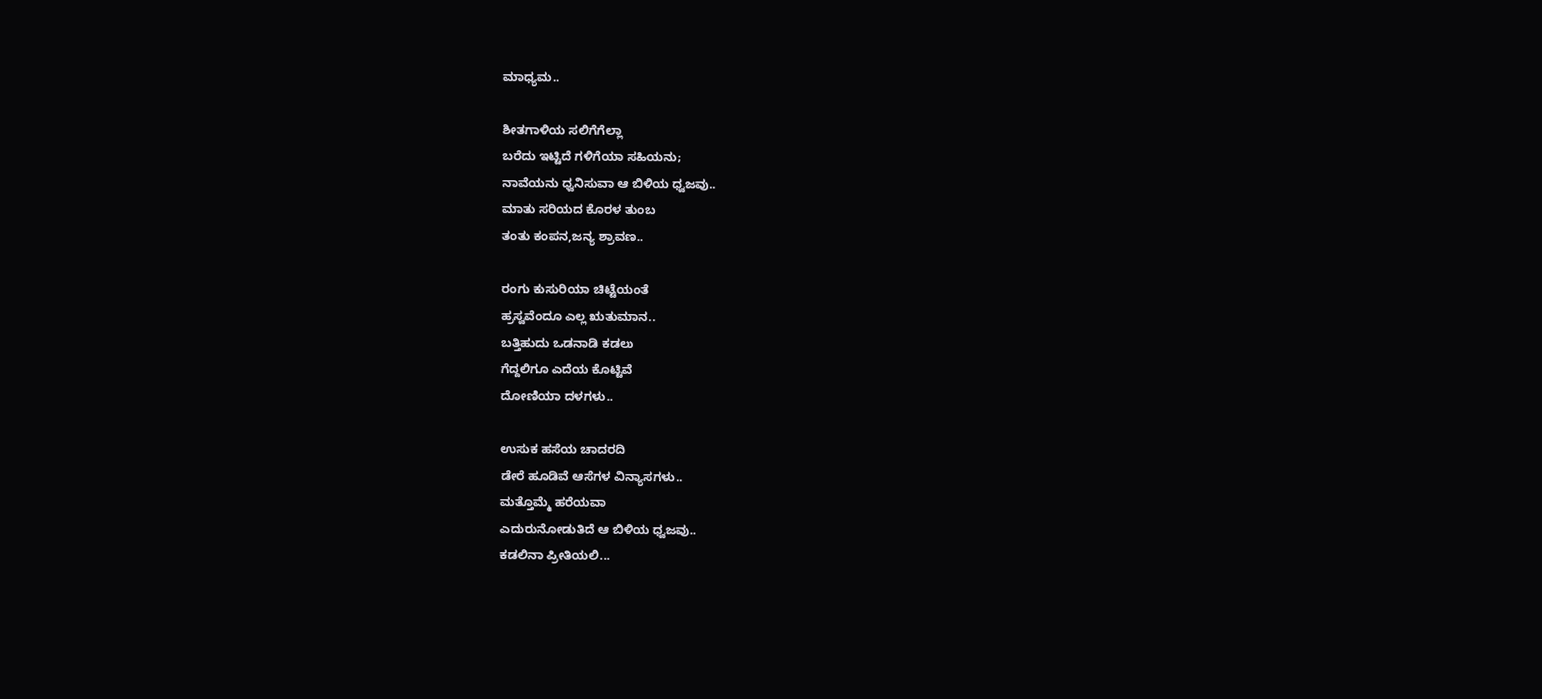ಮಾಧ್ಯಮ..

ಶೀತಗಾಳಿಯ ಸಲಿಗೆಗೆಲ್ಲಾ
ಬರೆದು ಇಟ್ಟಿದೆ ಗಳಿಗೆಯಾ ಸಹಿಯನು;
ನಾವೆಯನು ಧ್ವನಿಸುವಾ ಆ ಬಿಳಿಯ ಧ್ವಜವು..
ಮಾತು ಸರಿಯದ ಕೊರಳ ತುಂಬ
ತಂತು ಕಂಪನ,ಜನ್ಯ ಶ್ರಾವಣ..

ರಂಗು ಕುಸುರಿಯಾ ಚಿಟ್ಟೆಯಂತೆ
ಹ್ರಸ್ವವೆಂದೂ ಎಲ್ಲ ಋತುಮಾನ..
ಬತ್ತಿಹುದು ಒಡನಾಡಿ ಕಡಲು
ಗೆದ್ದಲಿಗೂ ಎದೆಯ ಕೊಟ್ಟಿವೆ
ದೋಣಿಯಾ ದಳಗಳು..

ಉಸುಕ ಹಸೆಯ ಚಾದರದಿ
ಡೇರೆ ಹೂಡಿವೆ ಆಸೆಗಳ ವಿನ್ಯಾಸಗಳು..
ಮತ್ತೊಮ್ಮೆ ಹರೆಯವಾ
ಎದುರುನೋಡುತಿದೆ ಆ ಬಿಳಿಯ ಧ್ವಜವು..
ಕಡಲಿನಾ ಪ್ರೀತಿಯಲಿ...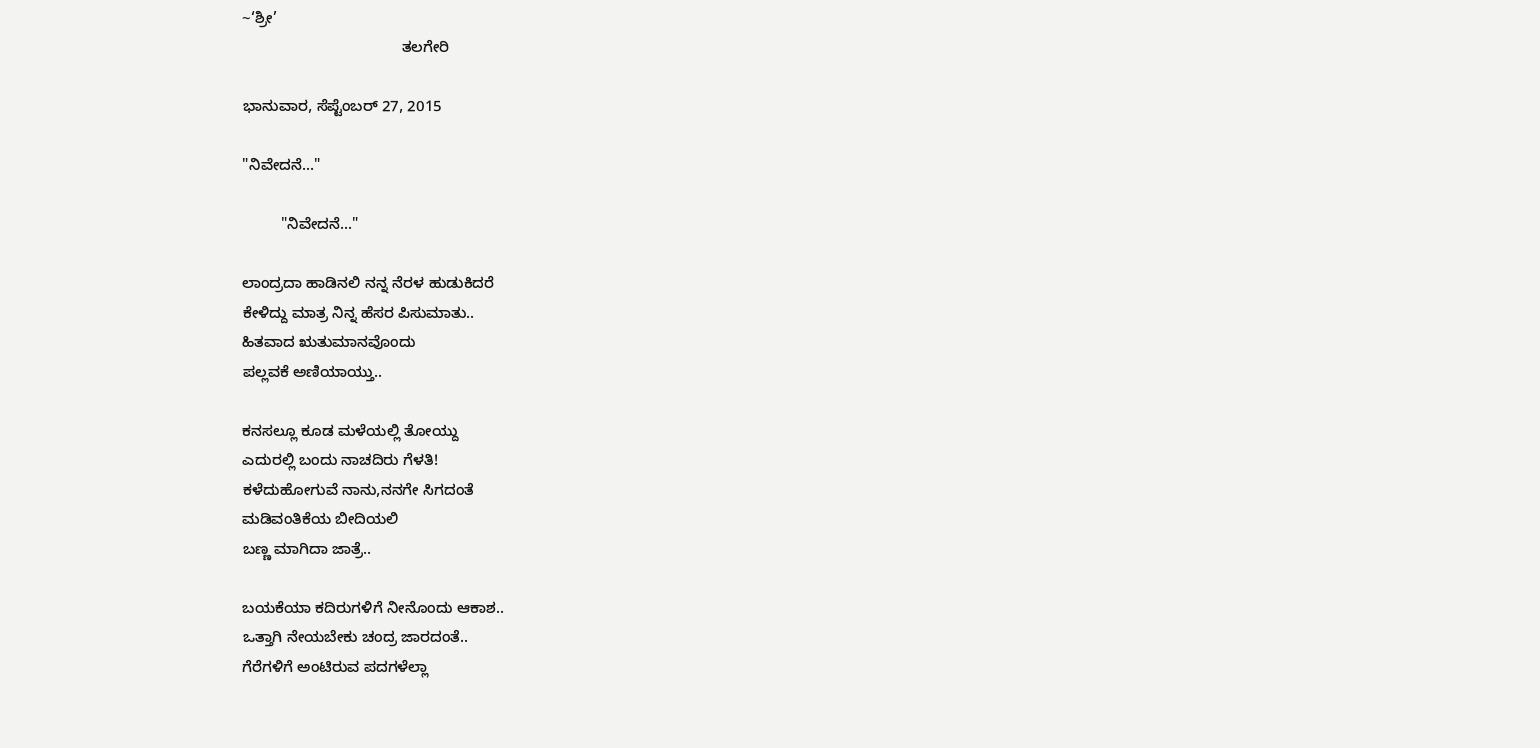~‘ಶ್ರೀ’
                                     ತಲಗೇರಿ

ಭಾನುವಾರ, ಸೆಪ್ಟೆಂಬರ್ 27, 2015

"ನಿವೇದನೆ..."

         "ನಿವೇದನೆ..."

ಲಾಂದ್ರದಾ ಹಾಡಿನಲಿ ನನ್ನ ನೆರಳ ಹುಡುಕಿದರೆ
ಕೇಳಿದ್ದು ಮಾತ್ರ ನಿನ್ನ ಹೆಸರ ಪಿಸುಮಾತು..
ಹಿತವಾದ ಋತುಮಾನವೊಂದು
ಪಲ್ಲವಕೆ ಅಣಿಯಾಯ್ತು..

ಕನಸಲ್ಲೂ ಕೂಡ ಮಳೆಯಲ್ಲಿ ತೋಯ್ದು
ಎದುರಲ್ಲಿ ಬಂದು ನಾಚದಿರು ಗೆಳತಿ!
ಕಳೆದುಹೋಗುವೆ ನಾನು,ನನಗೇ ಸಿಗದಂತೆ
ಮಡಿವಂತಿಕೆಯ ಬೀದಿಯಲಿ
ಬಣ್ಣ ಮಾಗಿದಾ ಜಾತ್ರೆ..

ಬಯಕೆಯಾ ಕದಿರುಗಳಿಗೆ ನೀನೊಂದು ಆಕಾಶ..
ಒತ್ತಾಗಿ ನೇಯಬೇಕು ಚಂದ್ರ ಜಾರದಂತೆ..
ಗೆರೆಗಳಿಗೆ ಅಂಟಿರುವ ಪದಗಳೆಲ್ಲಾ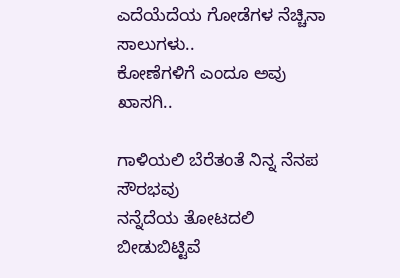ಎದೆಯೆದೆಯ ಗೋಡೆಗಳ ನೆಚ್ಚಿನಾ ಸಾಲುಗಳು..
ಕೋಣೆಗಳಿಗೆ ಎಂದೂ ಅವು ಖಾಸಗಿ..

ಗಾಳಿಯಲಿ ಬೆರೆತಂತೆ ನಿನ್ನ ನೆನಪ ಸೌರಭವು
ನನ್ನೆದೆಯ ತೋಟದಲಿ
ಬೀಡುಬಿಟ್ಟಿವೆ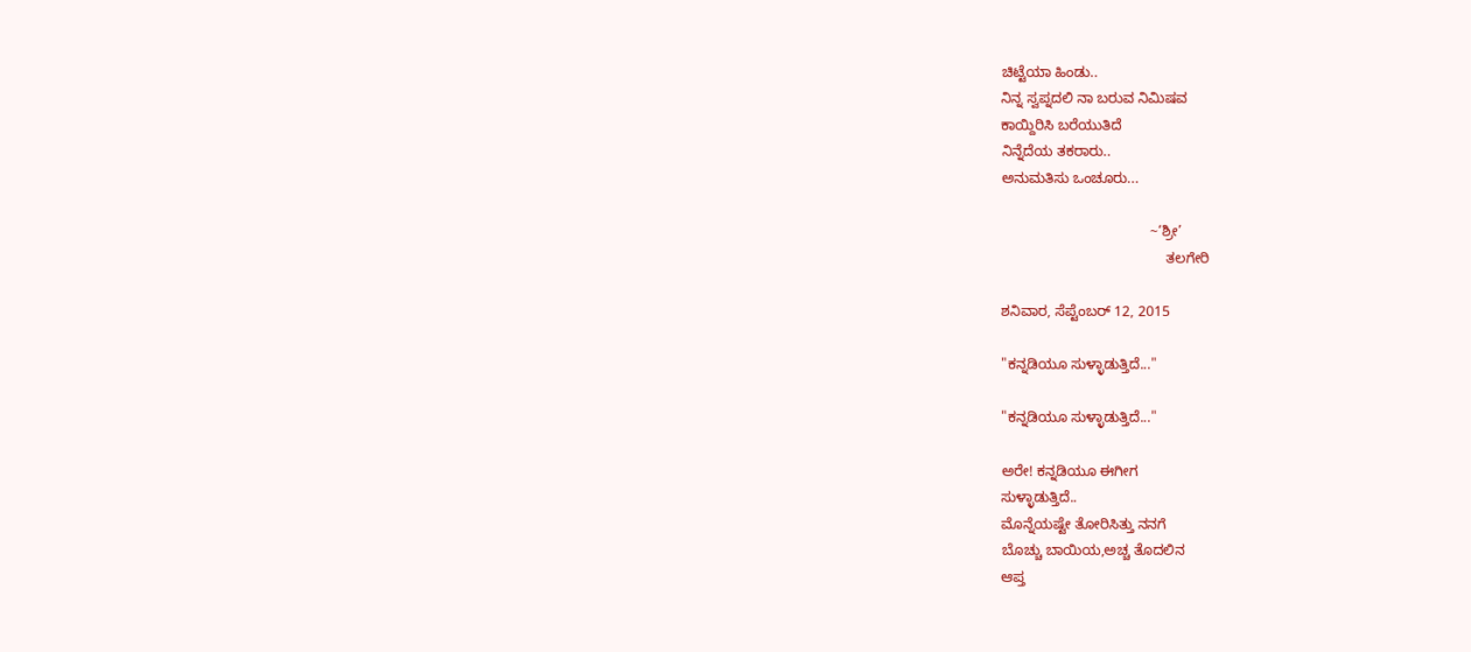ಚಿಟ್ಟೆಯಾ ಹಿಂಡು..
ನಿನ್ನ ಸ್ವಪ್ನದಲಿ ನಾ ಬರುವ ನಿಮಿಷವ
ಕಾಯ್ದಿರಿಸಿ ಬರೆಯುತಿದೆ
ನಿನ್ನೆದೆಯ ತಕರಾರು..
ಅನುಮತಿಸು ಒಂಚೂರು...

                                     ~‘ಶ್ರೀ’
                                         ತಲಗೇರಿ

ಶನಿವಾರ, ಸೆಪ್ಟೆಂಬರ್ 12, 2015

"ಕನ್ನಡಿಯೂ ಸುಳ್ಳಾಡುತ್ತಿದೆ..."

"ಕನ್ನಡಿಯೂ ಸುಳ್ಳಾಡುತ್ತಿದೆ..."

ಅರೇ! ಕನ್ನಡಿಯೂ ಈಗೀಗ
ಸುಳ್ಳಾಡುತ್ತಿದೆ..
ಮೊನ್ನೆಯಷ್ಟೇ ತೋರಿಸಿತ್ತು ನನಗೆ
ಬೊಚ್ಚು ಬಾಯಿಯ,ಅಚ್ಚ ತೊದಲಿನ
ಆಪ್ತ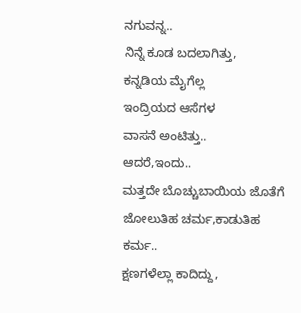ನಗುವನ್ನ..
ನಿನ್ನೆ ಕೂಡ ಬದಲಾಗಿತ್ತು,
ಕನ್ನಡಿಯ ಮೈಗೆಲ್ಲ
ಇಂದ್ರಿಯದ ಆಸೆಗಳ
ವಾಸನೆ ಅಂಟಿತ್ತು..
ಆದರೆ,ಇಂದು..
ಮತ್ತದೇ ಬೊಚ್ಚುಬಾಯಿಯ ಜೊತೆಗೆ
ಜೋಲುತಿಹ ಚರ್ಮ,ಕಾಡುತಿಹ ಕರ್ಮ..
ಕ್ಷಣಗಳೆಲ್ಲಾ ಕಾದಿದ್ದು,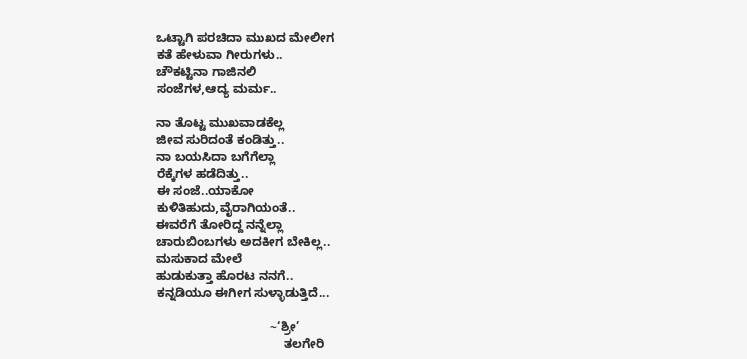ಒಟ್ಟಾಗಿ ಪರಚಿದಾ ಮುಖದ ಮೇಲೀಗ
ಕತೆ ಹೇಳುವಾ ಗೀರುಗಳು..
ಚೌಕಟ್ಟಿನಾ ಗಾಜಿನಲಿ
ಸಂಜೆಗಳ,ಆದ್ಯ ಮರ್ಮ..

ನಾ ತೊಟ್ಟ ಮುಖವಾಡಕೆಲ್ಲ
ಜೀವ ಸುರಿದಂತೆ ಕಂಡಿತ್ತು..
ನಾ ಬಯಸಿದಾ ಬಗೆಗೆಲ್ಲಾ
ರೆಕ್ಕೆಗಳ ಹಡೆದಿತ್ತು..
ಈ ಸಂಜೆ..ಯಾಕೋ
ಕುಳಿತಿಹುದು,ವೈರಾಗಿಯಂತೆ..
ಈವರೆಗೆ ತೋರಿದ್ದ ನನ್ನೆಲ್ಲಾ
ಚಾರುಬಿಂಬಗಳು ಅದಕೀಗ ಬೇಕಿಲ್ಲ..
ಮಸುಕಾದ ಮೇಲೆ
ಹುಡುಕುತ್ತಾ ಹೊರಟ ನನಗೆ..
ಕನ್ನಡಿಯೂ ಈಗೀಗ ಸುಳ್ಳಾಡುತ್ತಿದೆ...

                                 ~‘ಶ್ರೀ’
                                     ತಲಗೇರಿ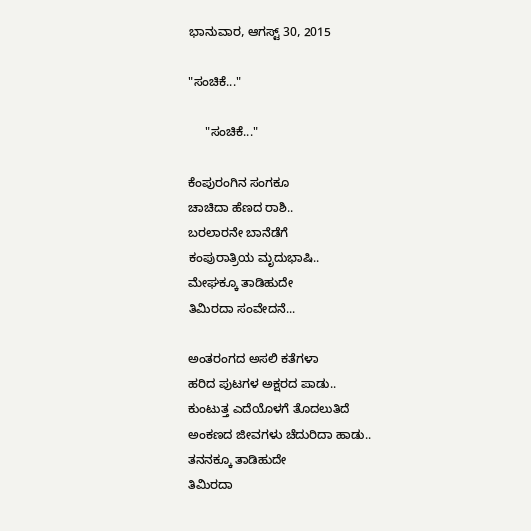ಭಾನುವಾರ, ಆಗಸ್ಟ್ 30, 2015

"ಸಂಚಿಕೆ..."

     "ಸಂಚಿಕೆ..."

ಕೆಂಪುರಂಗಿನ ಸಂಗಕೂ
ಚಾಚಿದಾ ಹೆಣದ ರಾಶಿ..
ಬರಲಾರನೇ ಬಾನೆಡೆಗೆ
ಕಂಪುರಾತ್ರಿಯ ಮೃದುಭಾಷಿ..
ಮೇಘಕ್ಕೂ ತಾಡಿಹುದೇ
ತಿಮಿರದಾ ಸಂವೇದನೆ...

ಅಂತರಂಗದ ಅಸಲಿ ಕತೆಗಳಾ
ಹರಿದ ಪುಟಗಳ ಅಕ್ಷರದ ಪಾಡು..
ಕುಂಟುತ್ತ ಎದೆಯೊಳಗೆ ತೊದಲುತಿದೆ
ಅಂಕಣದ ಜೀವಗಳು ಚೆದುರಿದಾ ಹಾಡು..
ತನನಕ್ಕೂ ತಾಡಿಹುದೇ
ತಿಮಿರದಾ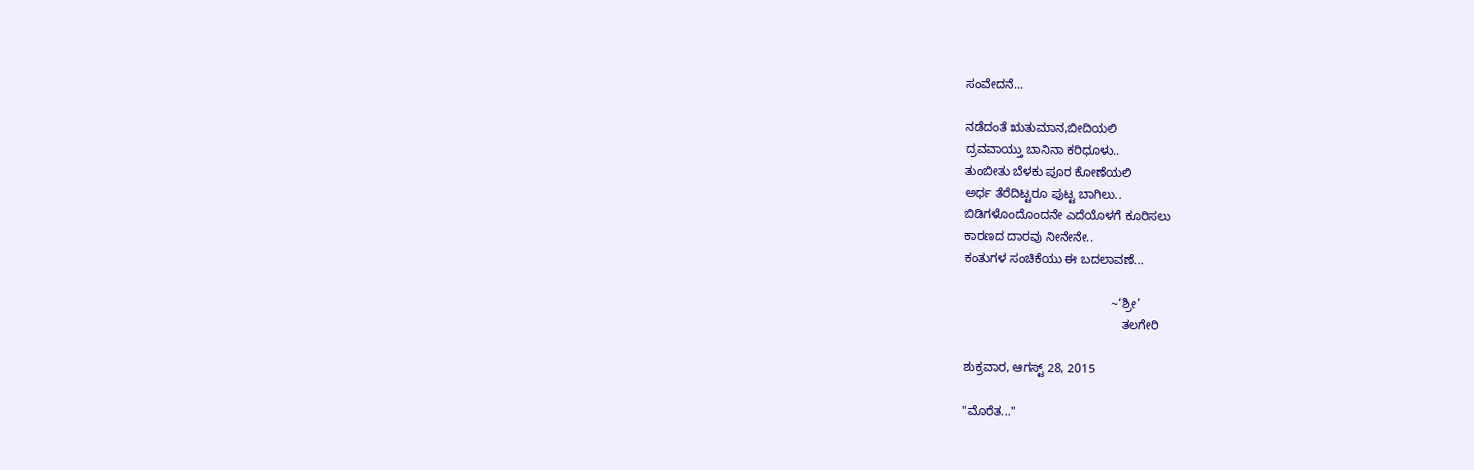ಸಂವೇದನೆ...

ನಡೆದಂತೆ ಋತುಮಾನ,ಬೀದಿಯಲಿ
ದ್ರವವಾಯ್ತು ಬಾನಿನಾ ಕರಿಧೂಳು..
ತುಂಬೀತು ಬೆಳಕು ಪೂರ ಕೋಣೆಯಲಿ
ಅರ್ಧ ತೆರೆದಿಟ್ಟರೂ ಪುಟ್ಟ ಬಾಗಿಲು..
ಬಿಡಿಗಳೊಂದೊಂದನೇ ಎದೆಯೊಳಗೆ ಕೂರಿಸಲು
ಕಾರಣದ ದಾರವು ನೀನೇನೇ..
ಕಂತುಗಳ ಸಂಚಿಕೆಯು ಈ ಬದಲಾವಣೆ...

                                           ~‘ಶ್ರೀ’
                                              ತಲಗೇರಿ

ಶುಕ್ರವಾರ, ಆಗಸ್ಟ್ 28, 2015

"ಮೊರೆತ..."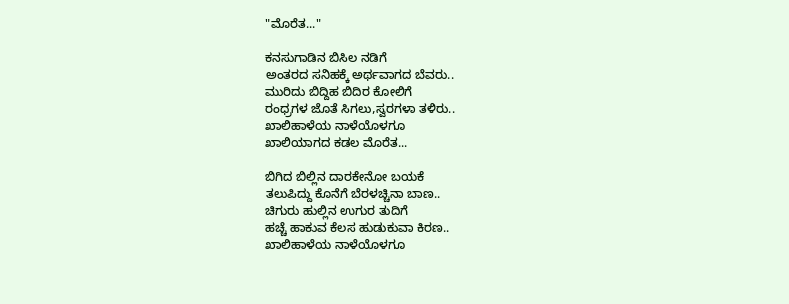"ಮೊರೆತ..."

ಕನಸುಗಾಡಿನ ಬಿಸಿಲ ನಡಿಗೆ
ಅಂತರದ ಸನಿಹಕ್ಕೆ ಅರ್ಥವಾಗದ ಬೆವರು..
ಮುರಿದು ಬಿದ್ದಿಹ ಬಿದಿರ ಕೋಲಿಗೆ
ರಂಧ್ರಗಳ ಜೊತೆ ಸಿಗಲು,ಸ್ವರಗಳಾ ತಳಿರು..
ಖಾಲಿಹಾಳೆಯ ನಾಳೆಯೊಳಗೂ
ಖಾಲಿಯಾಗದ ಕಡಲ ಮೊರೆತ...

ಬಿಗಿದ ಬಿಲ್ಲಿನ ದಾರಕೇನೋ ಬಯಕೆ
ತಲುಪಿದ್ದು ಕೊನೆಗೆ ಬೆರಳಚ್ಚಿನಾ ಬಾಣ..
ಚಿಗುರು ಹುಲ್ಲಿನ ಉಗುರ ತುದಿಗೆ
ಹಚ್ಚೆ ಹಾಕುವ ಕೆಲಸ ಹುಡುಕುವಾ ಕಿರಣ..
ಖಾಲಿಹಾಳೆಯ ನಾಳೆಯೊಳಗೂ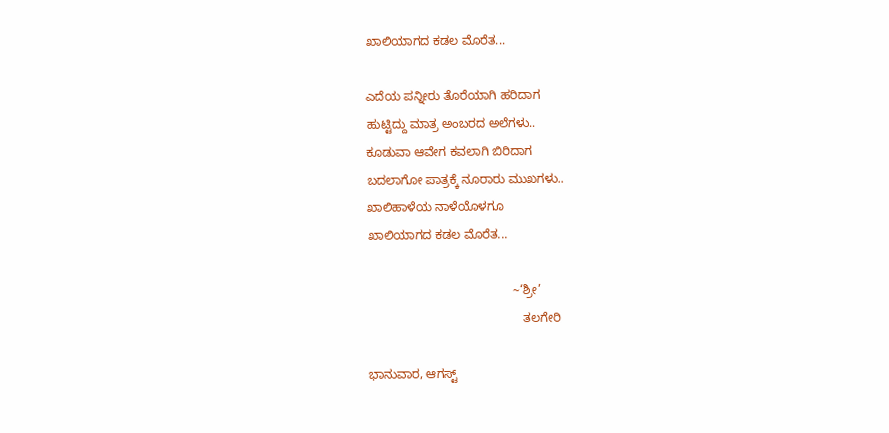ಖಾಲಿಯಾಗದ ಕಡಲ ಮೊರೆತ...

ಎದೆಯ ಪನ್ನೀರು ತೊರೆಯಾಗಿ ಹರಿದಾಗ
ಹುಟ್ಟಿದ್ದು ಮಾತ್ರ ಅಂಬರದ ಅಲೆಗಳು..
ಕೂಡುವಾ ಆವೇಗ ಕವಲಾಗಿ ಬಿರಿದಾಗ
ಬದಲಾಗೋ ಪಾತ್ರಕ್ಕೆ ನೂರಾರು ಮುಖಗಳು..
ಖಾಲಿಹಾಳೆಯ ನಾಳೆಯೊಳಗೂ
ಖಾಲಿಯಾಗದ ಕಡಲ ಮೊರೆತ...

                                          ~‘ಶ್ರೀ’
                                             ತಲಗೇರಿ

ಭಾನುವಾರ, ಆಗಸ್ಟ್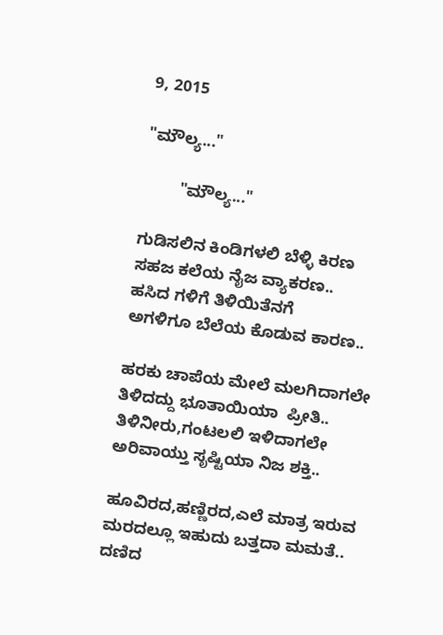9, 2015

"ಮೌಲ್ಯ..."

        "ಮೌಲ್ಯ..."

ಗುಡಿಸಲಿನ ಕಿಂಡಿಗಳಲಿ ಬೆಳ್ಳಿ ಕಿರಣ
ಸಹಜ ಕಲೆಯ ನೈಜ ವ್ಯಾಕರಣ..
ಹಸಿದ ಗಳಿಗೆ ತಿಳಿಯಿತೆನಗೆ
ಅಗಳಿಗೂ ಬೆಲೆಯ ಕೊಡುವ ಕಾರಣ..

ಹರಕು ಚಾಪೆಯ ಮೇಲೆ ಮಲಗಿದಾಗಲೇ
ತಿಳಿದದ್ದು ಭೂತಾಯಿಯಾ  ಪ್ರೀತಿ..
ತಿಳಿನೀರು,ಗಂಟಲಲಿ ಇಳಿದಾಗಲೇ
ಅರಿವಾಯ್ತು ಸೃಷ್ಟಿಯಾ ನಿಜ ಶಕ್ತಿ..

ಹೂವಿರದ,ಹಣ್ಣಿರದ,ಎಲೆ ಮಾತ್ರ ಇರುವ
ಮರದಲ್ಲೂ ಇಹುದು ಬತ್ತದಾ ಮಮತೆ..
ದಣಿದ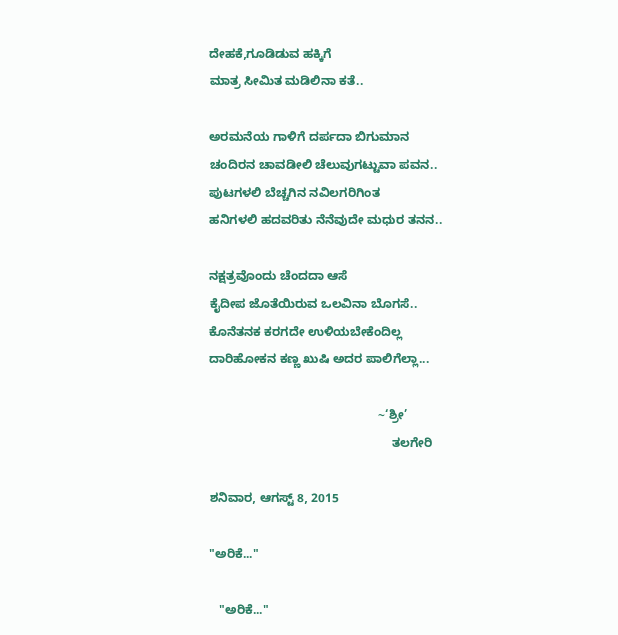ದೇಹಕೆ,ಗೂಡಿಡುವ ಹಕ್ಕಿಗೆ
ಮಾತ್ರ ಸೀಮಿತ ಮಡಿಲಿನಾ ಕತೆ..

ಅರಮನೆಯ ಗಾಳಿಗೆ ದರ್ಪದಾ ಬಿಗುಮಾನ
ಚಂದಿರನ ಚಾವಡೀಲಿ ಚೆಲುವುಗಟ್ಟುವಾ ಪವನ..
ಪುಟಗಳಲಿ ಬೆಚ್ಚಗಿನ ನವಿಲಗರಿಗಿಂತ
ಹನಿಗಳಲಿ ಹದವರಿತು ನೆನೆವುದೇ ಮಧುರ ತನನ..

ನಕ್ಷತ್ರವೊಂದು ಚೆಂದದಾ ಆಸೆ
ಕೈದೀಪ ಜೊತೆಯಿರುವ ಒಲವಿನಾ ಬೊಗಸೆ..
ಕೊನೆತನಕ ಕರಗದೇ ಉಳಿಯಬೇಕೆಂದಿಲ್ಲ
ದಾರಿಹೋಕನ ಕಣ್ಣ ಖುಷಿ ಅದರ ಪಾಲಿಗೆಲ್ಲಾ...

                                                 ~‘ಶ್ರೀ’
                                                     ತಲಗೇರಿ

ಶನಿವಾರ, ಆಗಸ್ಟ್ 8, 2015

"ಅರಿಕೆ..."

   "ಅರಿಕೆ..."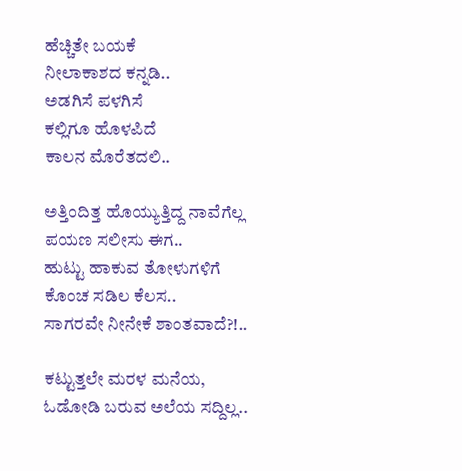ಹೆಚ್ಚಿತೇ ಬಯಕೆ
ನೀಲಾಕಾಶದ ಕನ್ನಡಿ..
ಅಡಗಿಸೆ ಪಳಗಿಸೆ
ಕಲ್ಲಿಗೂ ಹೊಳಪಿದೆ
ಕಾಲನ ಮೊರೆತದಲಿ..

ಅತ್ತಿಂದಿತ್ತ ಹೊಯ್ಯುತ್ತಿದ್ದ ನಾವೆಗೆಲ್ಲ
ಪಯಣ ಸಲೀಸು ಈಗ..
ಹುಟ್ಟು ಹಾಕುವ ತೋಳುಗಳಿಗೆ
ಕೊಂಚ ಸಡಿಲ ಕೆಲಸ..
ಸಾಗರವೇ ನೀನೇಕೆ ಶಾಂತವಾದೆ?!..

ಕಟ್ಟುತ್ತಲೇ ಮರಳ ಮನೆಯ,
ಓಡೋಡಿ ಬರುವ ಅಲೆಯ ಸದ್ದಿಲ್ಲ..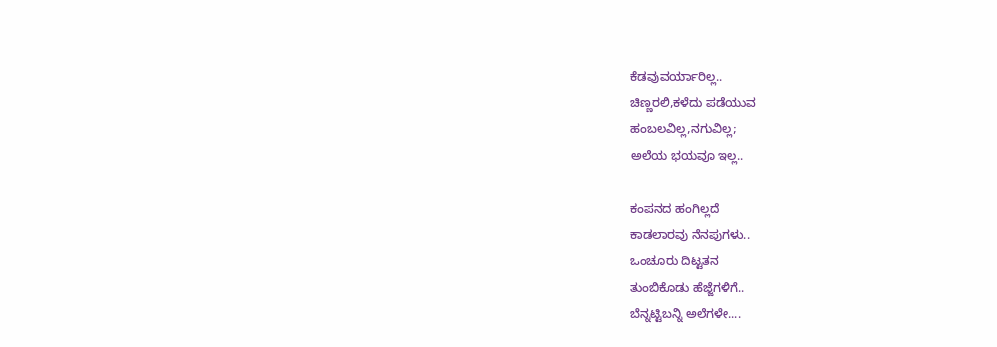ಕೆಡವುವರ್ಯಾರಿಲ್ಲ..
ಚಿಣ್ಣರಲಿ,ಕಳೆದು ಪಡೆಯುವ
ಹಂಬಲವಿಲ್ಲ,ನಗುವಿಲ್ಲ;
ಅಲೆಯ ಭಯವೂ ಇಲ್ಲ..

ಕಂಪನದ ಹಂಗಿಲ್ಲದೆ
ಕಾಡಲಾರವು ನೆನಪುಗಳು..
ಒಂಚೂರು ದಿಟ್ಟತನ
ತುಂಬಿಕೊಡು ಹೆಜ್ಜೆಗಳಿಗೆ..
ಬೆನ್ನಟ್ಟಿಬನ್ನಿ ಅಲೆಗಳೇ....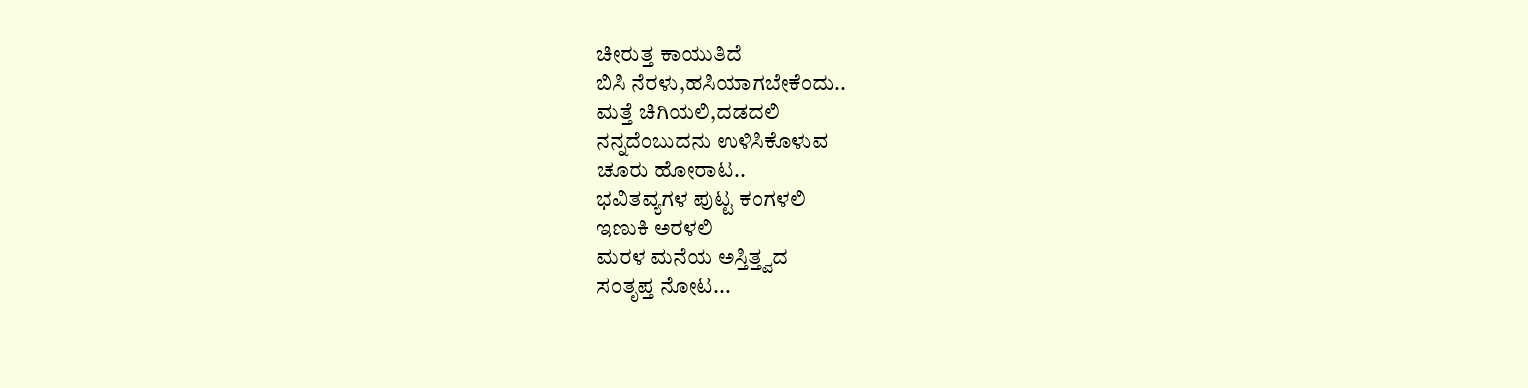ಚೀರುತ್ತ ಕಾಯುತಿದೆ
ಬಿಸಿ ನೆರಳು,ಹಸಿಯಾಗಬೇಕೆಂದು..
ಮತ್ತೆ ಚಿಗಿಯಲಿ,ದಡದಲಿ
ನನ್ನದೆಂಬುದನು ಉಳಿಸಿಕೊಳುವ
ಚೂರು ಹೋರಾಟ..
ಭವಿತವ್ಯಗಳ ಪುಟ್ಟ ಕಂಗಳಲಿ
ಇಣುಕಿ ಅರಳಲಿ
ಮರಳ ಮನೆಯ ಅಸ್ತಿತ್ತ್ವದ
ಸಂತೃಪ್ತ ನೋಟ...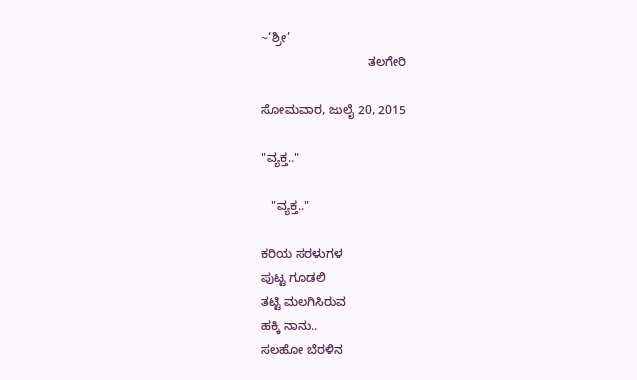~‘ಶ್ರೀ’
                               ತಲಗೇರಿ

ಸೋಮವಾರ, ಜುಲೈ 20, 2015

"ವ್ಯಕ್ತ.."

   "ವ್ಯಕ್ತ.."

ಕರಿಯ ಸರಳುಗಳ
ಪುಟ್ಟ ಗೂಡಲಿ
ತಟ್ಟಿ ಮಲಗಿಸಿರುವ
ಹಕ್ಕಿ ನಾನು..
ಸಲಹೋ ಬೆರಳಿನ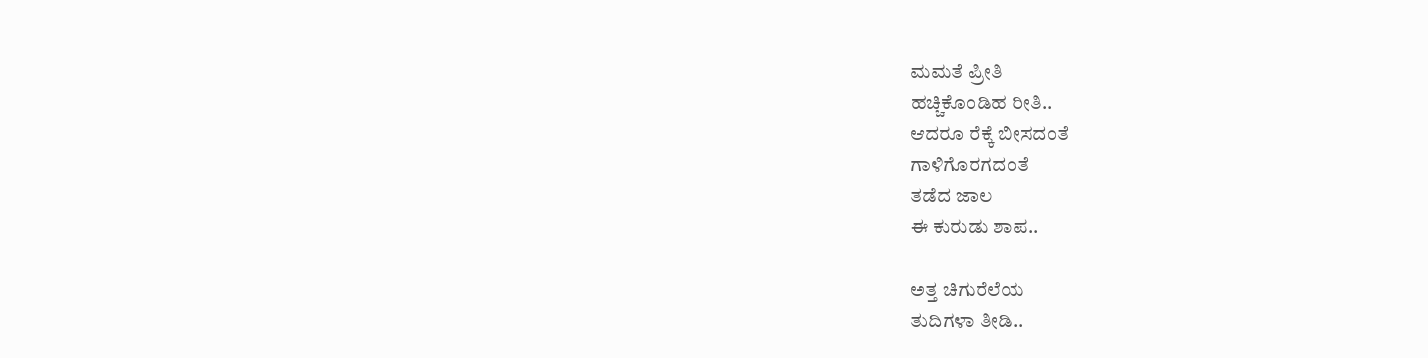ಮಮತೆ ಪ್ರೀತಿ
ಹಚ್ಚಿಕೊಂಡಿಹ ರೀತಿ..
ಆದರೂ ರೆಕ್ಕೆ ಬೀಸದಂತೆ
ಗಾಳಿಗೊರಗದಂತೆ
ತಡೆದ ಜಾಲ
ಈ ಕುರುಡು ಶಾಪ..

ಅತ್ತ ಚಿಗುರೆಲೆಯ
ತುದಿಗಳಾ ತೀಡಿ..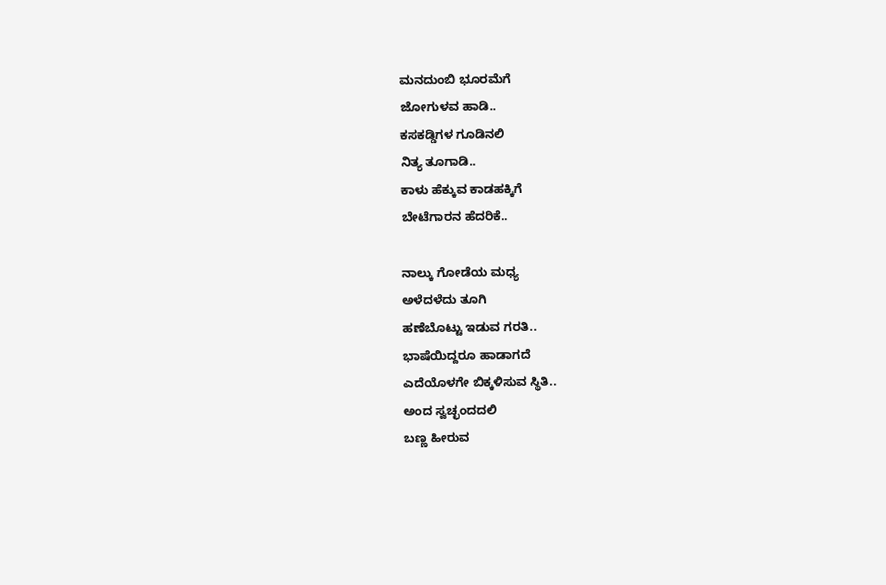ಮನದುಂಬಿ ಭೂರಮೆಗೆ
ಜೋಗುಳವ ಹಾಡಿ..
ಕಸಕಡ್ಡಿಗಳ ಗೂಡಿನಲಿ
ನಿತ್ಯ ತೂಗಾಡಿ..
ಕಾಳು ಹೆಕ್ಕುವ ಕಾಡಹಕ್ಕಿಗೆ
ಬೇಟೆಗಾರನ ಹೆದರಿಕೆ..

ನಾಲ್ಕು ಗೋಡೆಯ ಮಧ್ಯ
ಅಳೆದಳೆದು ತೂಗಿ
ಹಣೆಬೊಟ್ಟು ಇಡುವ ಗರತಿ..
ಭಾಷೆಯಿದ್ದರೂ ಹಾಡಾಗದೆ
ಎದೆಯೊಳಗೇ ಬಿಕ್ಕಳಿಸುವ ಸ್ಥಿತಿ..
ಅಂದ ಸ್ವಚ್ಛಂದದಲಿ
ಬಣ್ಣ ಹೀರುವ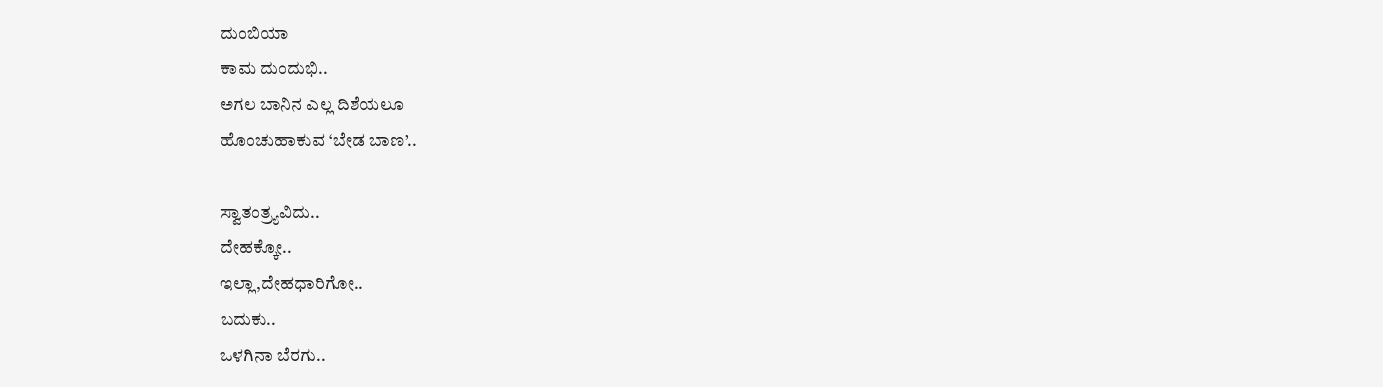ದುಂಬಿಯಾ
ಕಾಮ ದುಂದುಭಿ..
ಅಗಲ ಬಾನಿನ ಎಲ್ಲ ದಿಶೆಯಲೂ
ಹೊಂಚುಹಾಕುವ ‘ಬೇಡ ಬಾಣ’..

ಸ್ವಾತಂತ್ರ್ಯವಿದು..
ದೇಹಕ್ಕೋ..
ಇಲ್ಲಾ,ದೇಹಧಾರಿಗೋ..
ಬದುಕು..
ಒಳಗಿನಾ ಬೆರಗು..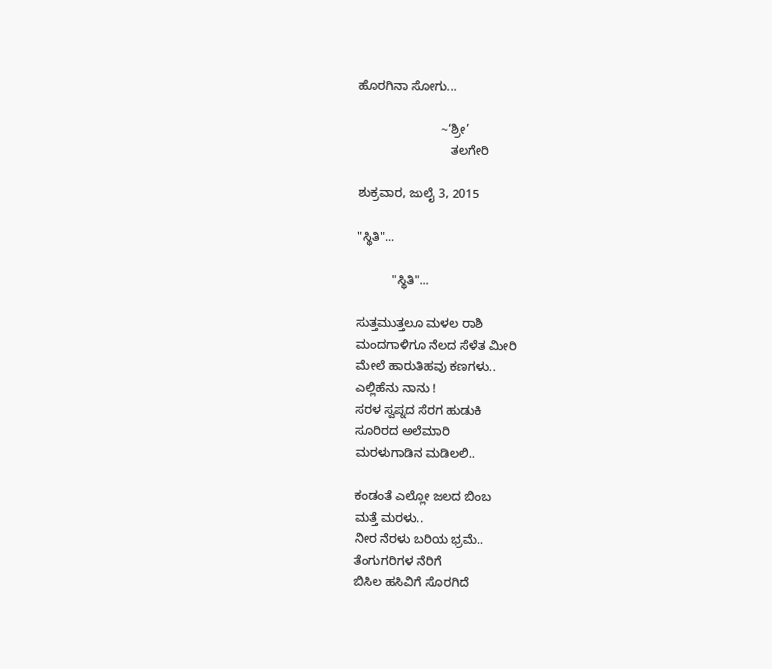ಹೊರಗಿನಾ ಸೋಗು...

                        ~‘ಶ್ರೀ’
                           ತಲಗೇರಿ

ಶುಕ್ರವಾರ, ಜುಲೈ 3, 2015

"ಸ್ಥಿತಿ"...

          "ಸ್ಥಿತಿ"...

ಸುತ್ತಮುತ್ತಲೂ ಮಳಲ ರಾಶಿ
ಮಂದಗಾಳಿಗೂ ನೆಲದ ಸೆಳೆತ ಮೀರಿ
ಮೇಲೆ ಹಾರುತಿಹವು ಕಣಗಳು..
ಎಲ್ಲಿಹೆನು ನಾನು !
ಸರಳ ಸ್ವಪ್ನದ ಸೆರಗ ಹುಡುಕಿ
ಸೂರಿರದ ಅಲೆಮಾರಿ
ಮರಳುಗಾಡಿನ ಮಡಿಲಲಿ..

ಕಂಡಂತೆ ಎಲ್ಲೋ ಜಲದ ಬಿಂಬ
ಮತ್ತೆ ಮರಳು..
ನೀರ ನೆರಳು ಬರಿಯ ಭ್ರಮೆ..
ತೆಂಗುಗರಿಗಳ ನೆರಿಗೆ
ಬಿಸಿಲ ಹಸಿವಿಗೆ ಸೊರಗಿದೆ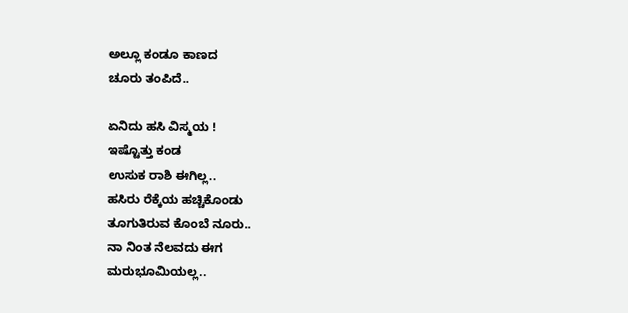ಅಲ್ಲೂ ಕಂಡೂ ಕಾಣದ
ಚೂರು ತಂಪಿದೆ..

ಏನಿದು ಹಸಿ ವಿಸ್ಮಯ !
ಇಷ್ಟೊತ್ತು ಕಂಡ
ಉಸುಕ ರಾಶಿ ಈಗಿಲ್ಲ..
ಹಸಿರು ರೆಕ್ಕೆಯ ಹಚ್ಚಿಕೊಂಡು
ತೂಗುತಿರುವ ಕೊಂಬೆ ನೂರು..
ನಾ ನಿಂತ ನೆಲವದು ಈಗ
ಮರುಭೂಮಿಯಲ್ಲ..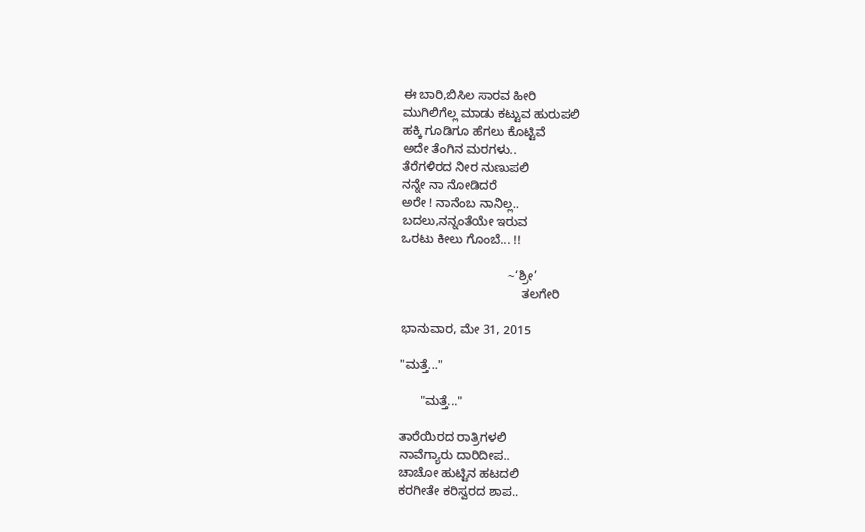ಈ ಬಾರಿ,ಬಿಸಿಲ ಸಾರವ ಹೀರಿ
ಮುಗಿಲಿಗೆಲ್ಲ ಮಾಡು ಕಟ್ಟುವ ಹುರುಪಲಿ
ಹಕ್ಕಿ ಗೂಡಿಗೂ ಹೆಗಲು ಕೊಟ್ಟಿವೆ
ಅದೇ ತೆಂಗಿನ ಮರಗಳು..
ತೆರೆಗಳಿರದ ನೀರ ನುಣುಪಲಿ
ನನ್ನೇ ನಾ ನೋಡಿದರೆ
ಅರೇ ! ನಾನೆಂಬ ನಾನಿಲ್ಲ..
ಬದಲು,ನನ್ನಂತೆಯೇ ಇರುವ
ಒರಟು ಕೀಲು ಗೊಂಬೆ... !!

                               ~‘ಶ್ರೀ’
                                   ತಲಗೇರಿ

ಭಾನುವಾರ, ಮೇ 31, 2015

"ಮತ್ತೆ..."

      "ಮತ್ತೆ..."

ತಾರೆಯಿರದ ರಾತ್ರಿಗಳಲಿ
ನಾವೆಗ್ಯಾರು ದಾರಿದೀಪ..
ಚಾಚೋ ಹುಟ್ಟಿನ ಹಟದಲಿ
ಕರಗೀತೇ ಕರಿಸ್ವರದ ಶಾಪ..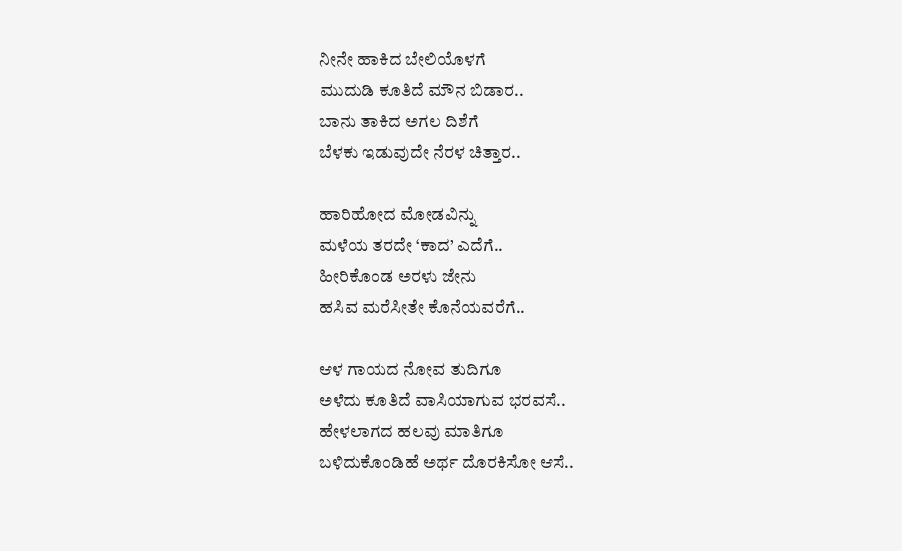ನೀನೇ ಹಾಕಿದ ಬೇಲಿಯೊಳಗೆ
ಮುದುಡಿ ಕೂತಿದೆ ಮೌನ ಬಿಡಾರ..
ಬಾನು ತಾಕಿದ ಅಗಲ ದಿಶೆಗೆ
ಬೆಳಕು ಇಡುವುದೇ ನೆರಳ ಚಿತ್ತಾರ..

ಹಾರಿಹೋದ ಮೋಡವಿನ್ನು
ಮಳೆಯ ತರದೇ ‘ಕಾದ’ ಎದೆಗೆ..
ಹೀರಿಕೊಂಡ ಅರಳು ಜೇನು
ಹಸಿವ ಮರೆಸೀತೇ ಕೊನೆಯವರೆಗೆ..

ಆಳ ಗಾಯದ ನೋವ ತುದಿಗೂ
ಅಳೆದು ಕೂತಿದೆ ವಾಸಿಯಾಗುವ ಭರವಸೆ..
ಹೇಳಲಾಗದ ಹಲವು ಮಾತಿಗೂ
ಬಳಿದುಕೊಂಡಿಹೆ ಅರ್ಥ ದೊರಕಿಸೋ ಆಸೆ..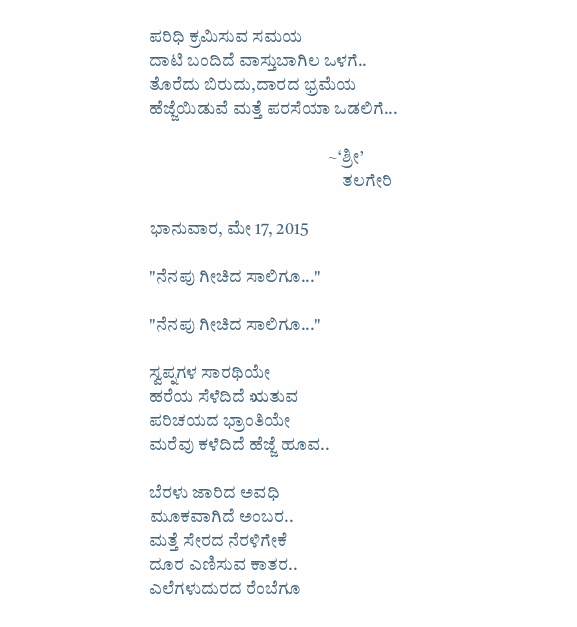ಪರಿಧಿ ಕ್ರಮಿಸುವ ಸಮಯ
ದಾಟಿ ಬಂದಿದೆ ವಾಸ್ತುಬಾಗಿಲ ಒಳಗೆ..
ತೊರೆದು ಬಿರುದು,ದಾರದ ಭ್ರಮೆಯ
ಹೆಜ್ಜೆಯಿಡುವೆ ಮತ್ತೆ ಪರಸೆಯಾ ಒಡಲಿಗೆ...

                                                   ~‘ಶ್ರೀ’
                                                       ತಲಗೇರಿ

ಭಾನುವಾರ, ಮೇ 17, 2015

"ನೆನಪು ಗೀಚಿದ ಸಾಲಿಗೂ..."

"ನೆನಪು ಗೀಚಿದ ಸಾಲಿಗೂ..."

ಸ್ವಪ್ನಗಳ ಸಾರಥಿಯೇ
ಹರೆಯ ಸೆಳೆದಿದೆ ಋತುವ
ಪರಿಚಯದ ಭ್ರಾಂತಿಯೇ
ಮರೆವು ಕಳೆದಿದೆ ಹೆಜ್ಜೆ ಹೂವ..

ಬೆರಳು ಜಾರಿದ ಅವಧಿ
ಮೂಕವಾಗಿದೆ ಅಂಬರ..
ಮತ್ತೆ ಸೇರದ ನೆರಳಿಗೇಕೆ
ದೂರ ಎಣಿಸುವ ಕಾತರ..
ಎಲೆಗಳುದುರದ ರೆಂಬೆಗೂ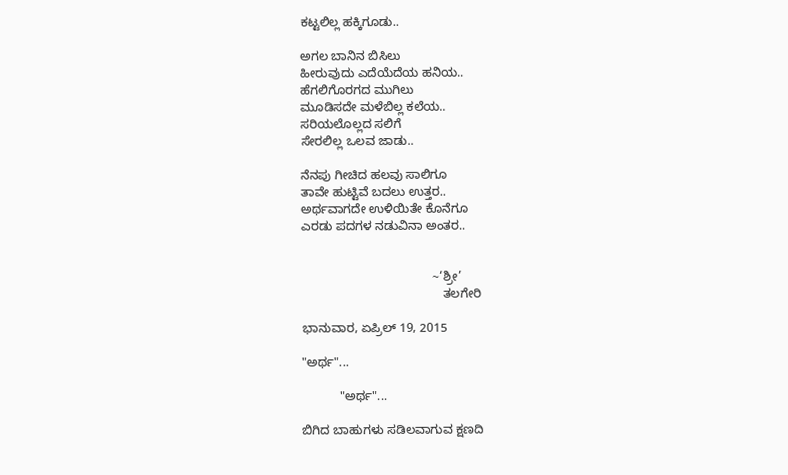ಕಟ್ಟಲಿಲ್ಲ ಹಕ್ಕಿಗೂಡು..

ಅಗಲ ಬಾನಿನ ಬಿಸಿಲು
ಹೀರುವುದು ಎದೆಯೆದೆಯ ಹನಿಯ..
ಹೆಗಲಿಗೊರಗದ ಮುಗಿಲು
ಮೂಡಿಸದೇ ಮಳೆಬಿಲ್ಲ ಕಲೆಯ..
ಸರಿಯಲೊಲ್ಲದ ಸಲಿಗೆ
ಸೇರಲಿಲ್ಲ ಒಲವ ಜಾಡು..

ನೆನಪು ಗೀಚಿದ ಹಲವು ಸಾಲಿಗೂ
ತಾವೇ ಹುಟ್ಟಿವೆ ಬದಲು ಉತ್ತರ..
ಅರ್ಥವಾಗದೇ ಉಳಿಯಿತೇ ಕೊನೆಗೂ
ಎರಡು ಪದಗಳ ನಡುವಿನಾ ಅಂತರ..


                                      ~‘ಶ್ರೀ’
                                         ತಲಗೇರಿ

ಭಾನುವಾರ, ಏಪ್ರಿಲ್ 19, 2015

"ಅರ್ಥ"...

           "ಅರ್ಥ"...

ಬಿಗಿದ ಬಾಹುಗಳು ಸಡಿಲವಾಗುವ ಕ್ಷಣದಿ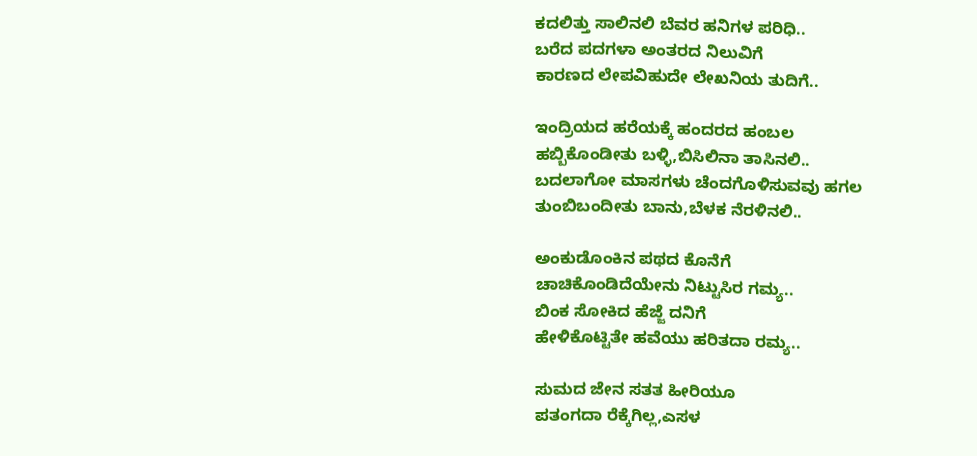ಕದಲಿತ್ತು ಸಾಲಿನಲಿ ಬೆವರ ಹನಿಗಳ ಪರಿಧಿ..
ಬರೆದ ಪದಗಳಾ ಅಂತರದ ನಿಲುವಿಗೆ
ಕಾರಣದ ಲೇಪವಿಹುದೇ ಲೇಖನಿಯ ತುದಿಗೆ..

ಇಂದ್ರಿಯದ ಹರೆಯಕ್ಕೆ ಹಂದರದ ಹಂಬಲ
ಹಬ್ಬಿಕೊಂಡೀತು ಬಳ್ಳಿ,ಬಿಸಿಲಿನಾ ತಾಸಿನಲಿ..
ಬದಲಾಗೋ ಮಾಸಗಳು ಚೆಂದಗೊಳಿಸುವವು ಹಗಲ
ತುಂಬಿಬಂದೀತು ಬಾನು,ಬೆಳಕ ನೆರಳಿನಲಿ..

ಅಂಕುಡೊಂಕಿನ ಪಥದ ಕೊನೆಗೆ
ಚಾಚಿಕೊಂಡಿದೆಯೇನು ನಿಟ್ಟುಸಿರ ಗಮ್ಯ..
ಬಿಂಕ ಸೋಕಿದ ಹೆಜ್ಜೆ ದನಿಗೆ
ಹೇಳಿಕೊಟ್ಟಿತೇ ಹವೆಯು ಹರಿತದಾ ರಮ್ಯ..

ಸುಮದ ಜೇನ ಸತತ ಹೀರಿಯೂ
ಪತಂಗದಾ ರೆಕ್ಕೆಗಿಲ್ಲ,ಎಸಳ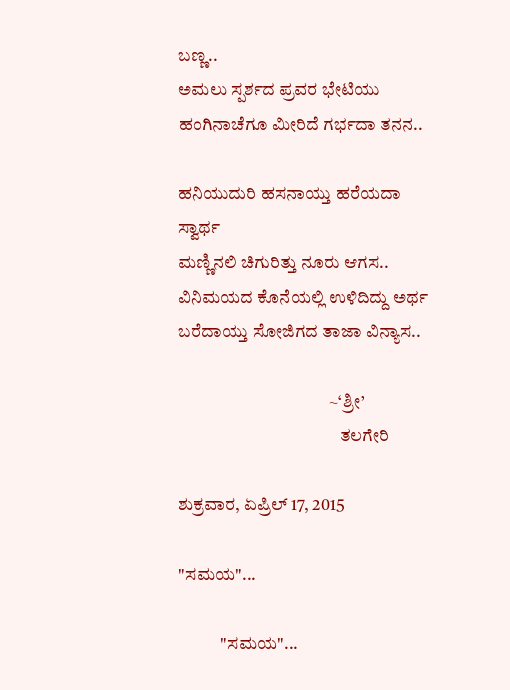ಬಣ್ಣ..
ಅಮಲು ಸ್ಪರ್ಶದ ಪ್ರವರ ಭೇಟಿಯು
ಹಂಗಿನಾಚೆಗೂ ಮೀರಿದೆ ಗರ್ಭದಾ ತನನ..

ಹನಿಯುದುರಿ ಹಸನಾಯ್ತು ಹರೆಯದಾ ಸ್ವಾರ್ಥ
ಮಣ್ಣಿನಲಿ ಚಿಗುರಿತ್ತು ನೂರು ಆಗಸ..
ವಿನಿಮಯದ ಕೊನೆಯಲ್ಲಿ ಉಳಿದಿದ್ದು ಅರ್ಥ
ಬರೆದಾಯ್ತು ಸೋಜಿಗದ ತಾಜಾ ವಿನ್ಯಾಸ..

                                           ~‘ಶ್ರೀ’
                                              ತಲಗೇರಿ

ಶುಕ್ರವಾರ, ಏಪ್ರಿಲ್ 17, 2015

"ಸಮಯ"...

            "ಸಮಯ"...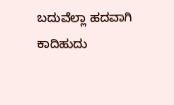ಬದುವೆಲ್ಲಾ ಹದವಾಗಿ ಕಾದಿಹುದು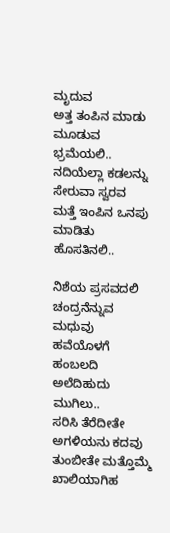ಮೃದುವ
ಅತ್ತ ತಂಪಿನ ಮಾಡು ಮೂಡುವ ಭ್ರಮೆಯಲಿ..
ನದಿಯೆಲ್ಲಾ ಕಡಲನ್ನು ಸೇರುವಾ ಸ್ವರವ
ಮತ್ತೆ ಇಂಪಿನ ಒನಪು ಮಾಡಿತು ಹೊಸತಿನಲಿ..

ನಿಶೆಯ ಪ್ರಸವದಲಿ ಚಂದ್ರನೆನ್ನುವ ಮಧುವು
ಹವೆಯೊಳಗೆ ಹಂಬಲದಿ ಅಲೆದಿಹುದು ಮುಗಿಲು..
ಸರಿಸಿ ತೆರೆದೀತೇ ಅಗಳಿಯನು ಕದವು
ತುಂಬೀತೇ ಮತ್ತೊಮ್ಮೆ ಖಾಲಿಯಾಗಿಹ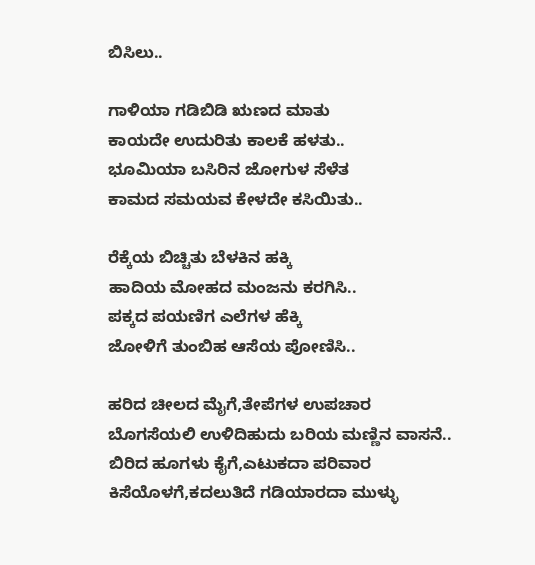ಬಿಸಿಲು..

ಗಾಳಿಯಾ ಗಡಿಬಿಡಿ ಋಣದ ಮಾತು
ಕಾಯದೇ ಉದುರಿತು ಕಾಲಕೆ ಹಳತು..
ಭೂಮಿಯಾ ಬಸಿರಿನ ಜೋಗುಳ ಸೆಳೆತ
ಕಾಮದ ಸಮಯವ ಕೇಳದೇ ಕಸಿಯಿತು..

ರೆಕ್ಕೆಯ ಬಿಚ್ಚಿತು ಬೆಳಕಿನ ಹಕ್ಕಿ
ಹಾದಿಯ ಮೋಹದ ಮಂಜನು ಕರಗಿಸಿ..
ಪಕ್ಕದ ಪಯಣಿಗ ಎಲೆಗಳ ಹೆಕ್ಕಿ
ಜೋಳಿಗೆ ತುಂಬಿಹ ಆಸೆಯ ಪೋಣಿಸಿ..

ಹರಿದ ಚೀಲದ ಮೈಗೆ,ತೇಪೆಗಳ ಉಪಚಾರ
ಬೊಗಸೆಯಲಿ ಉಳಿದಿಹುದು ಬರಿಯ ಮಣ್ಣಿನ ವಾಸನೆ..
ಬಿರಿದ ಹೂಗಳು ಕೈಗೆ,ಎಟುಕದಾ ಪರಿವಾರ
ಕಿಸೆಯೊಳಗೆ,ಕದಲುತಿದೆ ಗಡಿಯಾರದಾ ಮುಳ್ಳು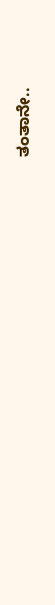ತಂತಾನೇ..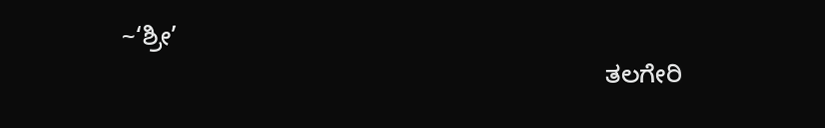~‘ಶ್ರೀ’
                                                                      ತಲಗೇರಿ